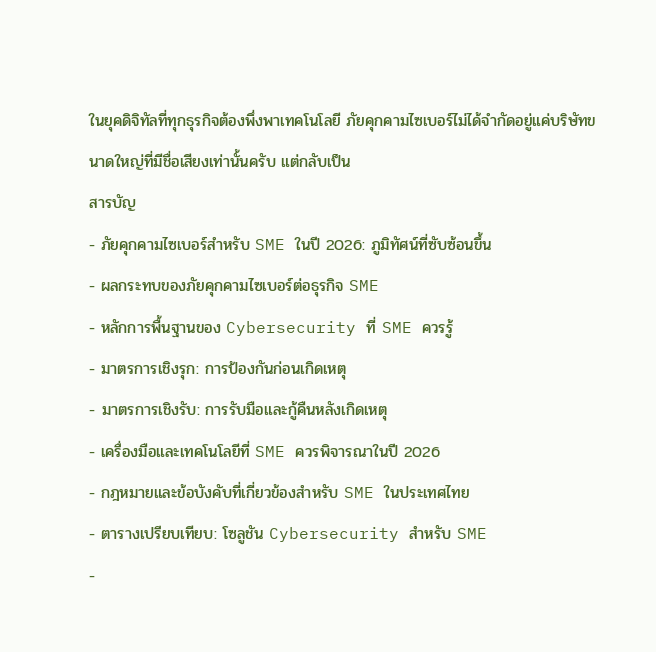ในยุคดิจิทัลที่ทุกธุรกิจต้องพึ่งพาเทคโนโลยี ภัยคุกคามไซเบอร์ไม่ได้จำกัดอยู่แค่บริษัทขนาดใหญ่ที่มีชื่อเสียงเท่านั้นครับ แต่กลับเป็น
สารบัญ
- ภัยคุกคามไซเบอร์สำหรับ SME ในปี 2026: ภูมิทัศน์ที่ซับซ้อนขึ้น
- ผลกระทบของภัยคุกคามไซเบอร์ต่อธุรกิจ SME
- หลักการพื้นฐานของ Cybersecurity ที่ SME ควรรู้
- มาตรการเชิงรุก: การป้องกันก่อนเกิดเหตุ
- มาตรการเชิงรับ: การรับมือและกู้คืนหลังเกิดเหตุ
- เครื่องมือและเทคโนโลยีที่ SME ควรพิจารณาในปี 2026
- กฎหมายและข้อบังคับที่เกี่ยวข้องสำหรับ SME ในประเทศไทย
- ตารางเปรียบเทียบ: โซลูชัน Cybersecurity สำหรับ SME
-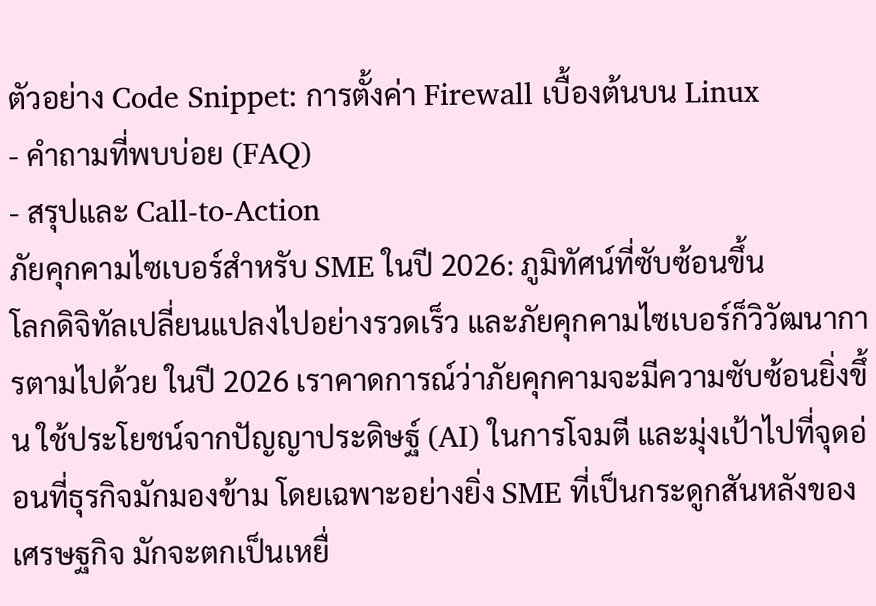ตัวอย่าง Code Snippet: การตั้งค่า Firewall เบื้องต้นบน Linux
- คำถามที่พบบ่อย (FAQ)
- สรุปและ Call-to-Action
ภัยคุกคามไซเบอร์สำหรับ SME ในปี 2026: ภูมิทัศน์ที่ซับซ้อนขึ้น
โลกดิจิทัลเปลี่ยนแปลงไปอย่างรวดเร็ว และภัยคุกคามไซเบอร์ก็วิวัฒนาการตามไปด้วย ในปี 2026 เราคาดการณ์ว่าภัยคุกคามจะมีความซับซ้อนยิ่งขึ้น ใช้ประโยชน์จากปัญญาประดิษฐ์ (AI) ในการโจมตี และมุ่งเป้าไปที่จุดอ่อนที่ธุรกิจมักมองข้าม โดยเฉพาะอย่างยิ่ง SME ที่เป็นกระดูกสันหลังของเศรษฐกิจ มักจะตกเป็นเหยื่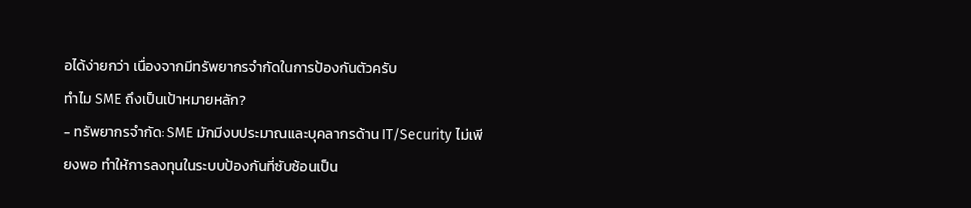อได้ง่ายกว่า เนื่องจากมีทรัพยากรจำกัดในการป้องกันตัวครับ
ทำไม SME ถึงเป็นเป้าหมายหลัก?
- ทรัพยากรจำกัด: SME มักมีงบประมาณและบุคลากรด้าน IT/Security ไม่เพียงพอ ทำให้การลงทุนในระบบป้องกันที่ซับซ้อนเป็น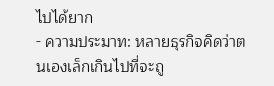ไปได้ยาก
- ความประมาท: หลายธุรกิจคิดว่าตนเองเล็กเกินไปที่จะถู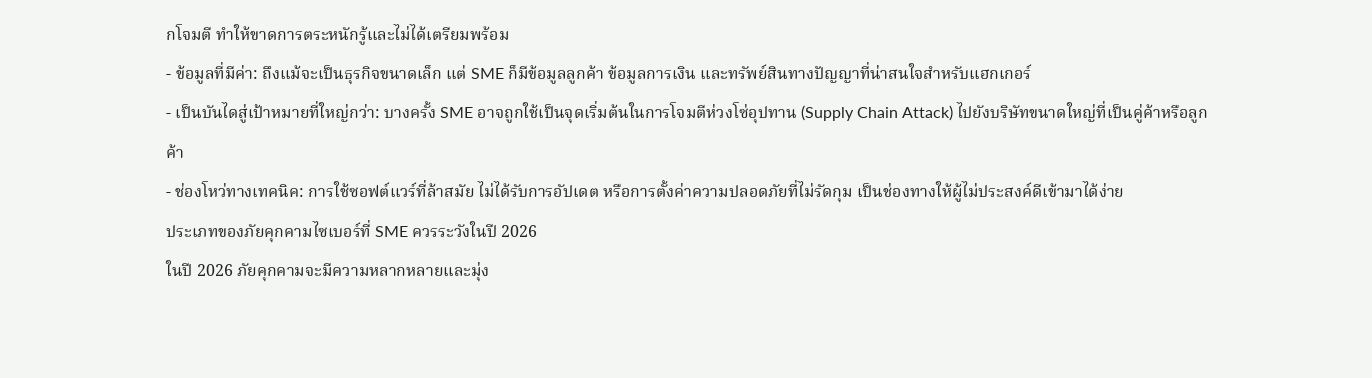กโจมตี ทำให้ขาดการตระหนักรู้และไม่ได้เตรียมพร้อม
- ข้อมูลที่มีค่า: ถึงแม้จะเป็นธุรกิจขนาดเล็ก แต่ SME ก็มีข้อมูลลูกค้า ข้อมูลการเงิน และทรัพย์สินทางปัญญาที่น่าสนใจสำหรับแฮกเกอร์
- เป็นบันไดสู่เป้าหมายที่ใหญ่กว่า: บางครั้ง SME อาจถูกใช้เป็นจุดเริ่มต้นในการโจมตีห่วงโซ่อุปทาน (Supply Chain Attack) ไปยังบริษัทขนาดใหญ่ที่เป็นคู่ค้าหรือลูกค้า
- ช่องโหว่ทางเทคนิค: การใช้ซอฟต์แวร์ที่ล้าสมัย ไม่ได้รับการอัปเดต หรือการตั้งค่าความปลอดภัยที่ไม่รัดกุม เป็นช่องทางให้ผู้ไม่ประสงค์ดีเข้ามาได้ง่าย
ประเภทของภัยคุกคามไซเบอร์ที่ SME ควรระวังในปี 2026
ในปี 2026 ภัยคุกคามจะมีความหลากหลายและมุ่ง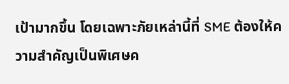เป้ามากขึ้น โดยเฉพาะภัยเหล่านี้ที่ SME ต้องให้ความสำคัญเป็นพิเศษค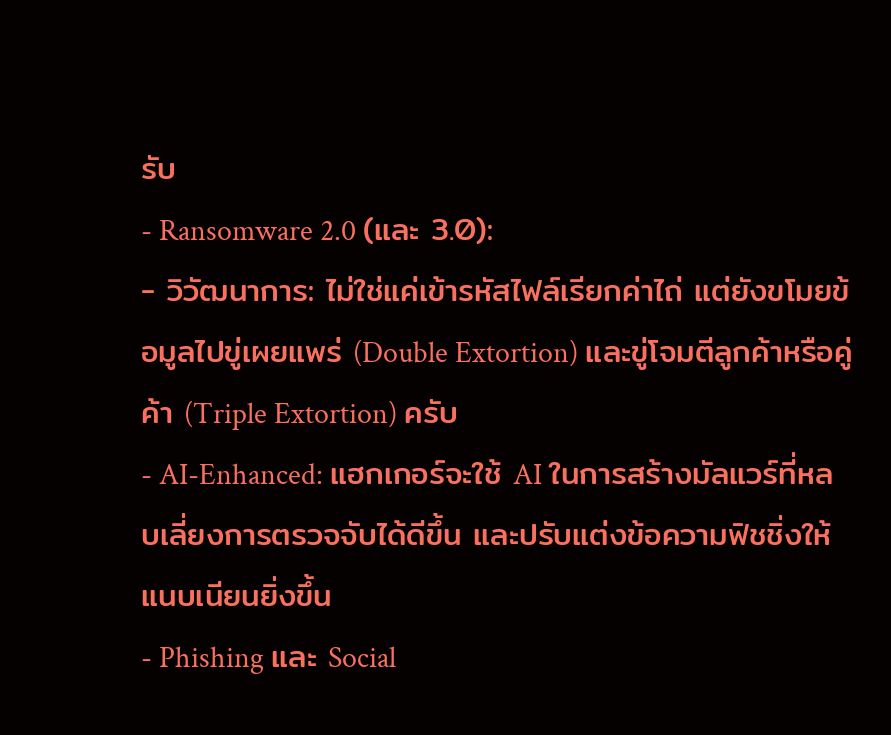รับ
- Ransomware 2.0 (และ 3.0):
- วิวัฒนาการ: ไม่ใช่แค่เข้ารหัสไฟล์เรียกค่าไถ่ แต่ยังขโมยข้อมูลไปขู่เผยแพร่ (Double Extortion) และขู่โจมตีลูกค้าหรือคู่ค้า (Triple Extortion) ครับ
- AI-Enhanced: แฮกเกอร์จะใช้ AI ในการสร้างมัลแวร์ที่หลบเลี่ยงการตรวจจับได้ดีขึ้น และปรับแต่งข้อความฟิชชิ่งให้แนบเนียนยิ่งขึ้น
- Phishing และ Social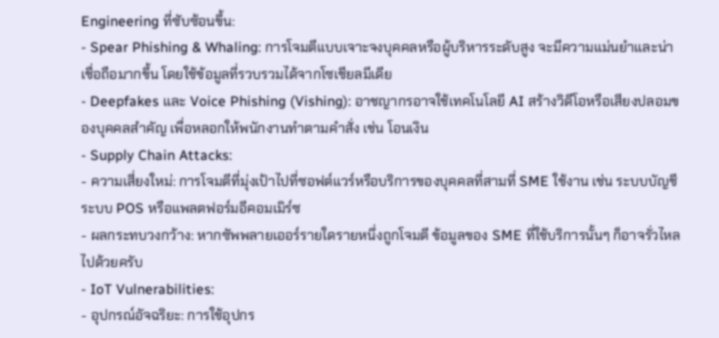Engineering ที่ซับซ้อนขึ้น:
- Spear Phishing & Whaling: การโจมตีแบบเจาะจงบุคคลหรือผู้บริหารระดับสูง จะมีความแม่นยำและน่าเชื่อถือมากขึ้น โดยใช้ข้อมูลที่รวบรวมได้จากโซเชียลมีเดีย
- Deepfakes และ Voice Phishing (Vishing): อาชญากรอาจใช้เทคโนโลยี AI สร้างวิดีโอหรือเสียงปลอมของบุคคลสำคัญ เพื่อหลอกให้พนักงานทำตามคำสั่ง เช่น โอนเงิน
- Supply Chain Attacks:
- ความเสี่ยงใหม่: การโจมตีที่มุ่งเป้าไปที่ซอฟต์แวร์หรือบริการของบุคคลที่สามที่ SME ใช้งาน เช่น ระบบบัญชี ระบบ POS หรือแพลตฟอร์มอีคอมเมิร์ซ
- ผลกระทบวงกว้าง: หากซัพพลายเออร์รายใดรายหนึ่งถูกโจมตี ข้อมูลของ SME ที่ใช้บริการนั้นๆ ก็อาจรั่วไหลไปด้วยครับ
- IoT Vulnerabilities:
- อุปกรณ์อัจฉริยะ: การใช้อุปกร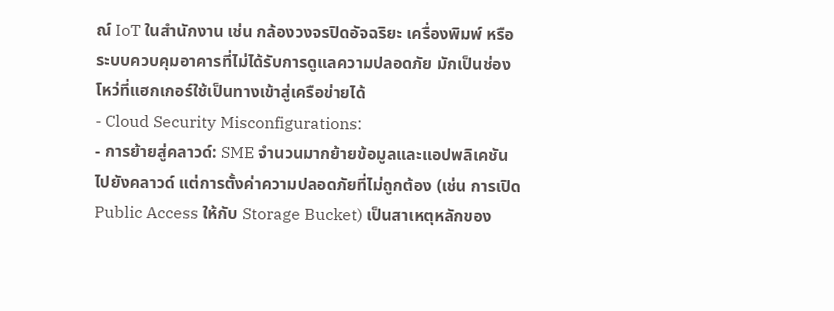ณ์ IoT ในสำนักงาน เช่น กล้องวงจรปิดอัจฉริยะ เครื่องพิมพ์ หรือระบบควบคุมอาคารที่ไม่ได้รับการดูแลความปลอดภัย มักเป็นช่องโหว่ที่แฮกเกอร์ใช้เป็นทางเข้าสู่เครือข่ายได้
- Cloud Security Misconfigurations:
- การย้ายสู่คลาวด์: SME จำนวนมากย้ายข้อมูลและแอปพลิเคชันไปยังคลาวด์ แต่การตั้งค่าความปลอดภัยที่ไม่ถูกต้อง (เช่น การเปิด Public Access ให้กับ Storage Bucket) เป็นสาเหตุหลักของ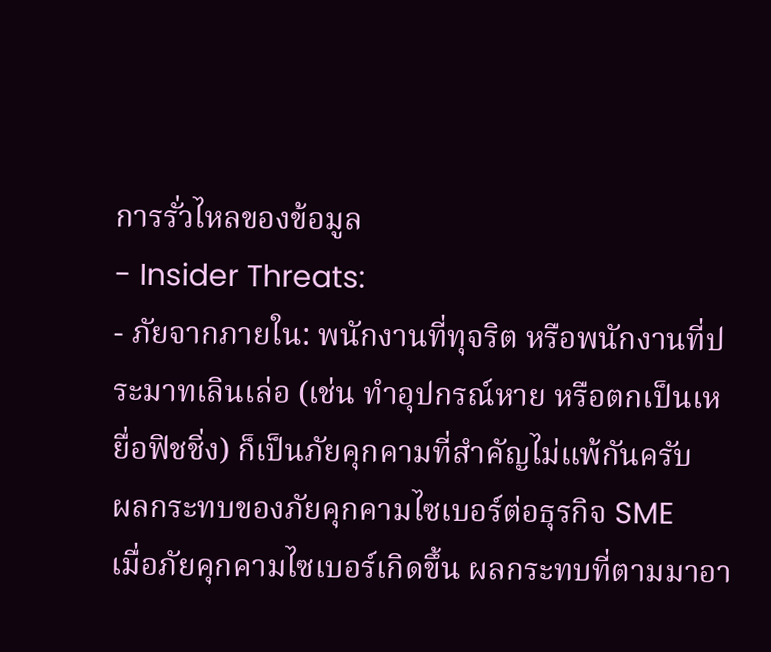การรั่วไหลของข้อมูล
- Insider Threats:
- ภัยจากภายใน: พนักงานที่ทุจริต หรือพนักงานที่ประมาทเลินเล่อ (เช่น ทำอุปกรณ์หาย หรือตกเป็นเหยื่อฟิชชิ่ง) ก็เป็นภัยคุกคามที่สำคัญไม่แพ้กันครับ
ผลกระทบของภัยคุกคามไซเบอร์ต่อธุรกิจ SME
เมื่อภัยคุกคามไซเบอร์เกิดขึ้น ผลกระทบที่ตามมาอา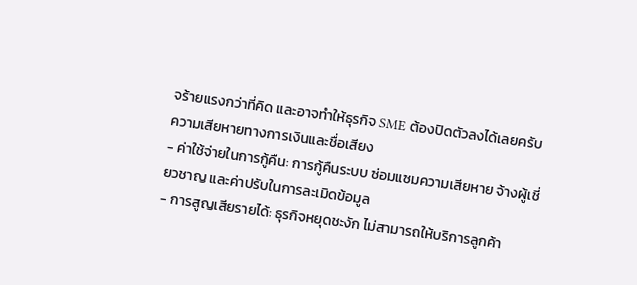จร้ายแรงกว่าที่คิด และอาจทำให้ธุรกิจ SME ต้องปิดตัวลงได้เลยครับ
ความเสียหายทางการเงินและชื่อเสียง
- ค่าใช้จ่ายในการกู้คืน: การกู้คืนระบบ ซ่อมแซมความเสียหาย จ้างผู้เชี่ยวชาญ และค่าปรับในการละเมิดข้อมูล
- การสูญเสียรายได้: ธุรกิจหยุดชะงัก ไม่สามารถให้บริการลูกค้า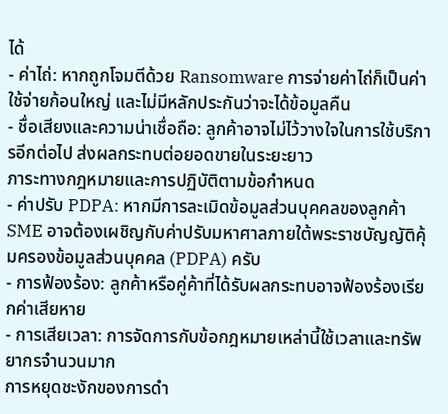ได้
- ค่าไถ่: หากถูกโจมตีด้วย Ransomware การจ่ายค่าไถ่ก็เป็นค่าใช้จ่ายก้อนใหญ่ และไม่มีหลักประกันว่าจะได้ข้อมูลคืน
- ชื่อเสียงและความน่าเชื่อถือ: ลูกค้าอาจไม่ไว้วางใจในการใช้บริการอีกต่อไป ส่งผลกระทบต่อยอดขายในระยะยาว
ภาระทางกฎหมายและการปฏิบัติตามข้อกำหนด
- ค่าปรับ PDPA: หากมีการละเมิดข้อมูลส่วนบุคคลของลูกค้า SME อาจต้องเผชิญกับค่าปรับมหาศาลภายใต้พระราชบัญญัติคุ้มครองข้อมูลส่วนบุคคล (PDPA) ครับ
- การฟ้องร้อง: ลูกค้าหรือคู่ค้าที่ได้รับผลกระทบอาจฟ้องร้องเรียกค่าเสียหาย
- การเสียเวลา: การจัดการกับข้อกฎหมายเหล่านี้ใช้เวลาและทรัพยากรจำนวนมาก
การหยุดชะงักของการดำ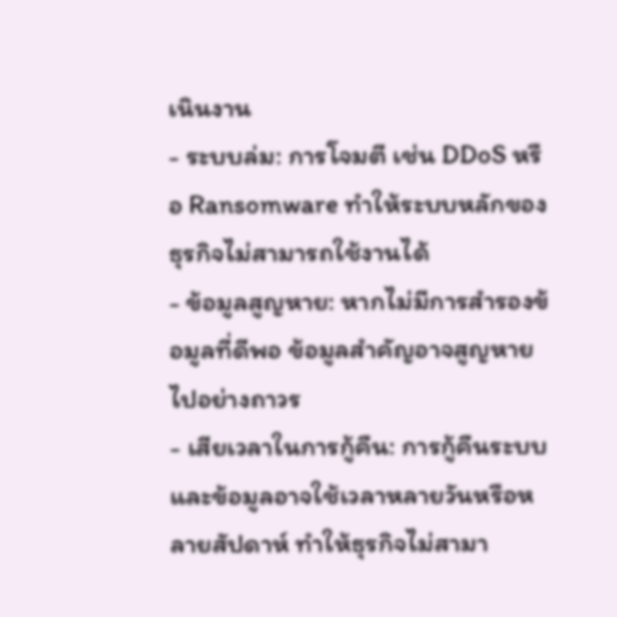เนินงาน
- ระบบล่ม: การโจมตี เช่น DDoS หรือ Ransomware ทำให้ระบบหลักของธุรกิจไม่สามารถใช้งานได้
- ข้อมูลสูญหาย: หากไม่มีการสำรองข้อมูลที่ดีพอ ข้อมูลสำคัญอาจสูญหายไปอย่างถาวร
- เสียเวลาในการกู้คืน: การกู้คืนระบบและข้อมูลอาจใช้เวลาหลายวันหรือหลายสัปดาห์ ทำให้ธุรกิจไม่สามา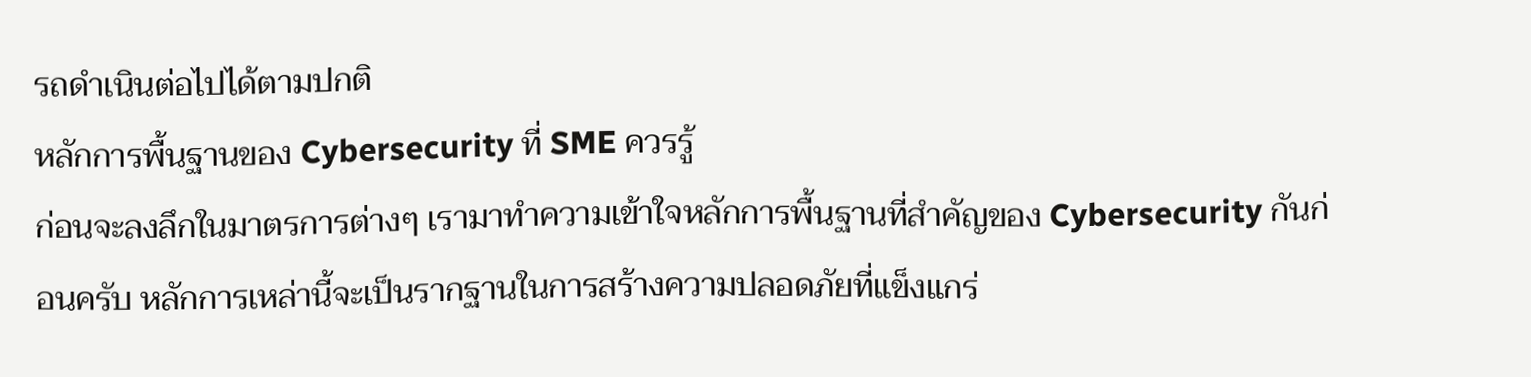รถดำเนินต่อไปได้ตามปกติ
หลักการพื้นฐานของ Cybersecurity ที่ SME ควรรู้
ก่อนจะลงลึกในมาตรการต่างๆ เรามาทำความเข้าใจหลักการพื้นฐานที่สำคัญของ Cybersecurity กันก่อนครับ หลักการเหล่านี้จะเป็นรากฐานในการสร้างความปลอดภัยที่แข็งแกร่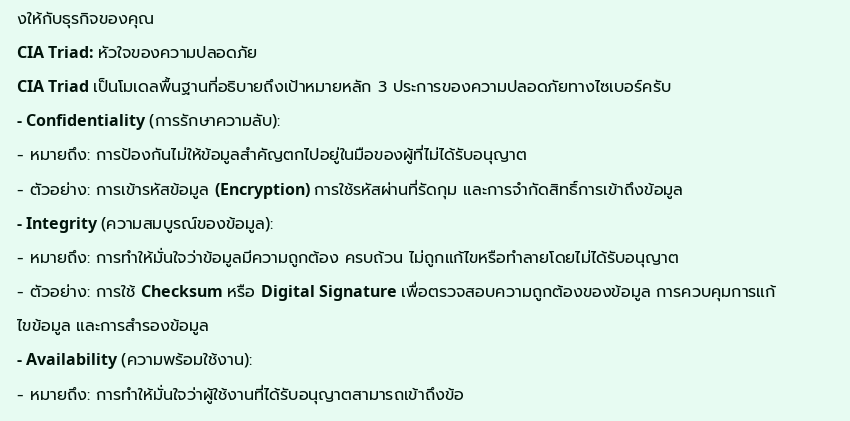งให้กับธุรกิจของคุณ
CIA Triad: หัวใจของความปลอดภัย
CIA Triad เป็นโมเดลพื้นฐานที่อธิบายถึงเป้าหมายหลัก 3 ประการของความปลอดภัยทางไซเบอร์ครับ
- Confidentiality (การรักษาความลับ):
- หมายถึง: การป้องกันไม่ให้ข้อมูลสำคัญตกไปอยู่ในมือของผู้ที่ไม่ได้รับอนุญาต
- ตัวอย่าง: การเข้ารหัสข้อมูล (Encryption) การใช้รหัสผ่านที่รัดกุม และการจำกัดสิทธิ์การเข้าถึงข้อมูล
- Integrity (ความสมบูรณ์ของข้อมูล):
- หมายถึง: การทำให้มั่นใจว่าข้อมูลมีความถูกต้อง ครบถ้วน ไม่ถูกแก้ไขหรือทำลายโดยไม่ได้รับอนุญาต
- ตัวอย่าง: การใช้ Checksum หรือ Digital Signature เพื่อตรวจสอบความถูกต้องของข้อมูล การควบคุมการแก้ไขข้อมูล และการสำรองข้อมูล
- Availability (ความพร้อมใช้งาน):
- หมายถึง: การทำให้มั่นใจว่าผู้ใช้งานที่ได้รับอนุญาตสามารถเข้าถึงข้อ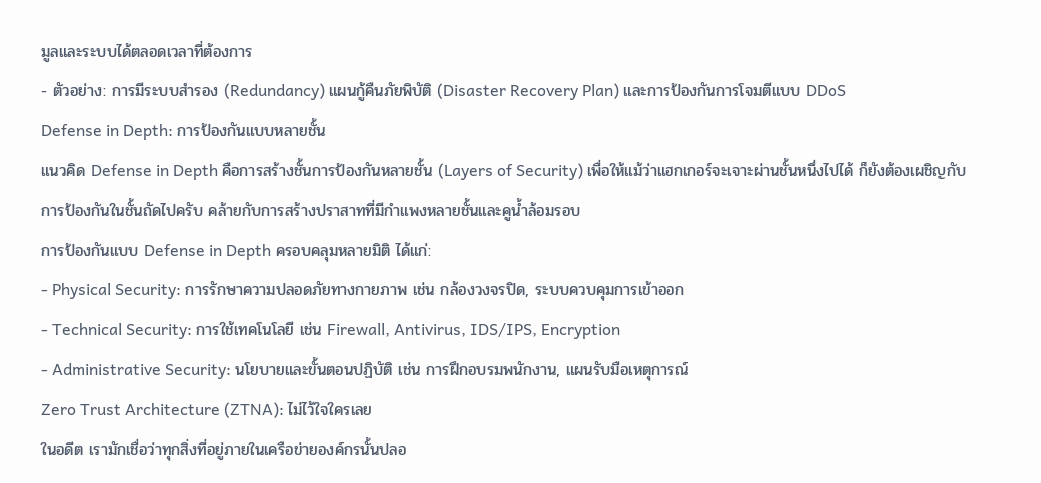มูลและระบบได้ตลอดเวลาที่ต้องการ
- ตัวอย่าง: การมีระบบสำรอง (Redundancy) แผนกู้คืนภัยพิบัติ (Disaster Recovery Plan) และการป้องกันการโจมตีแบบ DDoS
Defense in Depth: การป้องกันแบบหลายชั้น
แนวคิด Defense in Depth คือการสร้างชั้นการป้องกันหลายชั้น (Layers of Security) เพื่อให้แม้ว่าแฮกเกอร์จะเจาะผ่านชั้นหนึ่งไปได้ ก็ยังต้องเผชิญกับการป้องกันในชั้นถัดไปครับ คล้ายกับการสร้างปราสาทที่มีกำแพงหลายชั้นและคูน้ำล้อมรอบ
การป้องกันแบบ Defense in Depth ครอบคลุมหลายมิติ ได้แก่:
- Physical Security: การรักษาความปลอดภัยทางกายภาพ เช่น กล้องวงจรปิด, ระบบควบคุมการเข้าออก
- Technical Security: การใช้เทคโนโลยี เช่น Firewall, Antivirus, IDS/IPS, Encryption
- Administrative Security: นโยบายและขั้นตอนปฏิบัติ เช่น การฝึกอบรมพนักงาน, แผนรับมือเหตุการณ์
Zero Trust Architecture (ZTNA): ไม่ไว้ใจใครเลย
ในอดีต เรามักเชื่อว่าทุกสิ่งที่อยู่ภายในเครือข่ายองค์กรนั้นปลอ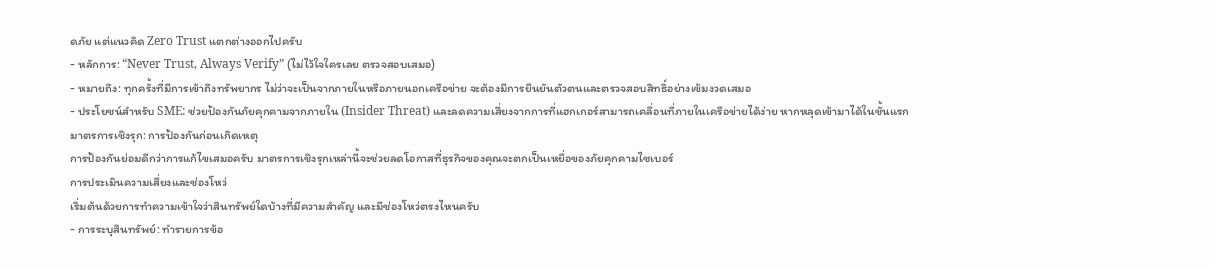ดภัย แต่แนวคิด Zero Trust แตกต่างออกไปครับ
- หลักการ: “Never Trust, Always Verify” (ไม่ไว้ใจใครเลย ตรวจสอบเสมอ)
- หมายถึง: ทุกครั้งที่มีการเข้าถึงทรัพยากร ไม่ว่าจะเป็นจากภายในหรือภายนอกเครือข่าย จะต้องมีการยืนยันตัวตนและตรวจสอบสิทธิ์อย่างเข้มงวดเสมอ
- ประโยชน์สำหรับ SME: ช่วยป้องกันภัยคุกคามจากภายใน (Insider Threat) และลดความเสี่ยงจากการที่แฮกเกอร์สามารถเคลื่อนที่ภายในเครือข่ายได้ง่าย หากหลุดเข้ามาได้ในชั้นแรก
มาตรการเชิงรุก: การป้องกันก่อนเกิดเหตุ
การป้องกันย่อมดีกว่าการแก้ไขเสมอครับ มาตรการเชิงรุกเหล่านี้จะช่วยลดโอกาสที่ธุรกิจของคุณจะตกเป็นเหยื่อของภัยคุกคามไซเบอร์
การประเมินความเสี่ยงและช่องโหว่
เริ่มต้นด้วยการทำความเข้าใจว่าสินทรัพย์ใดบ้างที่มีความสำคัญ และมีช่องโหว่ตรงไหนครับ
- การระบุสินทรัพย์: ทำรายการข้อ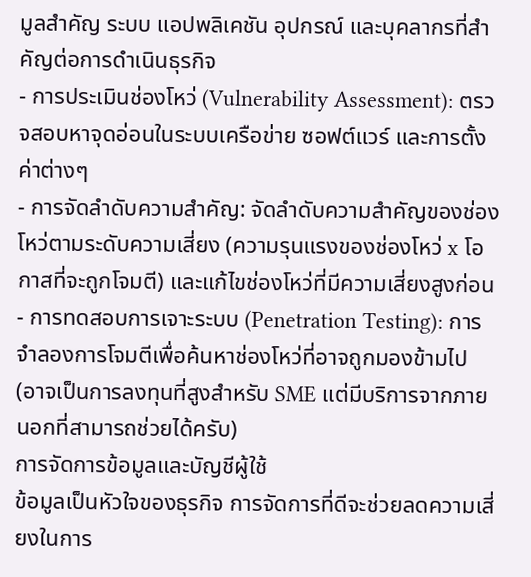มูลสำคัญ ระบบ แอปพลิเคชัน อุปกรณ์ และบุคลากรที่สำคัญต่อการดำเนินธุรกิจ
- การประเมินช่องโหว่ (Vulnerability Assessment): ตรวจสอบหาจุดอ่อนในระบบเครือข่าย ซอฟต์แวร์ และการตั้งค่าต่างๆ
- การจัดลำดับความสำคัญ: จัดลำดับความสำคัญของช่องโหว่ตามระดับความเสี่ยง (ความรุนแรงของช่องโหว่ x โอกาสที่จะถูกโจมตี) และแก้ไขช่องโหว่ที่มีความเสี่ยงสูงก่อน
- การทดสอบการเจาะระบบ (Penetration Testing): การจำลองการโจมตีเพื่อค้นหาช่องโหว่ที่อาจถูกมองข้ามไป (อาจเป็นการลงทุนที่สูงสำหรับ SME แต่มีบริการจากภายนอกที่สามารถช่วยได้ครับ)
การจัดการข้อมูลและบัญชีผู้ใช้
ข้อมูลเป็นหัวใจของธุรกิจ การจัดการที่ดีจะช่วยลดความเสี่ยงในการ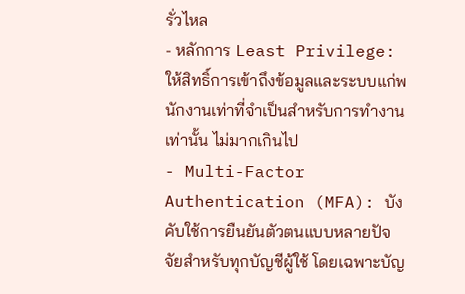รั่วไหล
- หลักการ Least Privilege: ให้สิทธิ์การเข้าถึงข้อมูลและระบบแก่พนักงานเท่าที่จำเป็นสำหรับการทำงานเท่านั้น ไม่มากเกินไป
- Multi-Factor Authentication (MFA): บังคับใช้การยืนยันตัวตนแบบหลายปัจจัยสำหรับทุกบัญชีผู้ใช้ โดยเฉพาะบัญ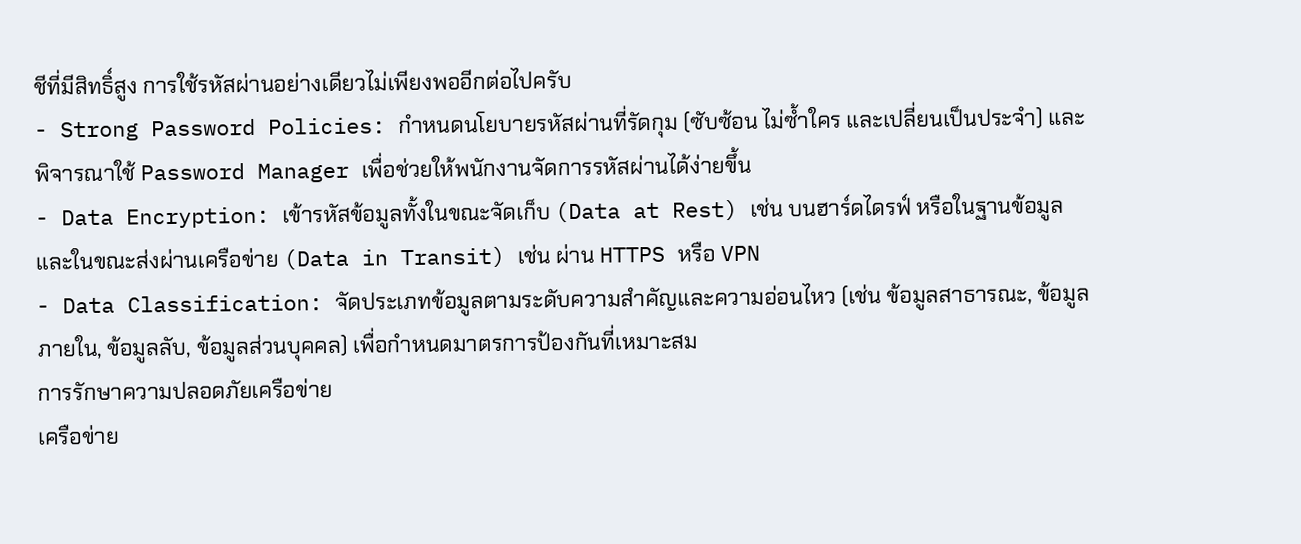ชีที่มีสิทธิ์สูง การใช้รหัสผ่านอย่างเดียวไม่เพียงพออีกต่อไปครับ
- Strong Password Policies: กำหนดนโยบายรหัสผ่านที่รัดกุม (ซับซ้อน ไม่ซ้ำใคร และเปลี่ยนเป็นประจำ) และพิจารณาใช้ Password Manager เพื่อช่วยให้พนักงานจัดการรหัสผ่านได้ง่ายขึ้น
- Data Encryption: เข้ารหัสข้อมูลทั้งในขณะจัดเก็บ (Data at Rest) เช่น บนฮาร์ดไดรฟ์ หรือในฐานข้อมูล และในขณะส่งผ่านเครือข่าย (Data in Transit) เช่น ผ่าน HTTPS หรือ VPN
- Data Classification: จัดประเภทข้อมูลตามระดับความสำคัญและความอ่อนไหว (เช่น ข้อมูลสาธารณะ, ข้อมูลภายใน, ข้อมูลลับ, ข้อมูลส่วนบุคคล) เพื่อกำหนดมาตรการป้องกันที่เหมาะสม
การรักษาความปลอดภัยเครือข่าย
เครือข่าย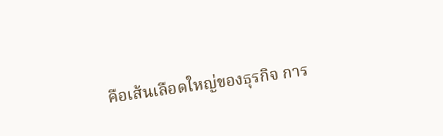คือเส้นเลือดใหญ่ของธุรกิจ การ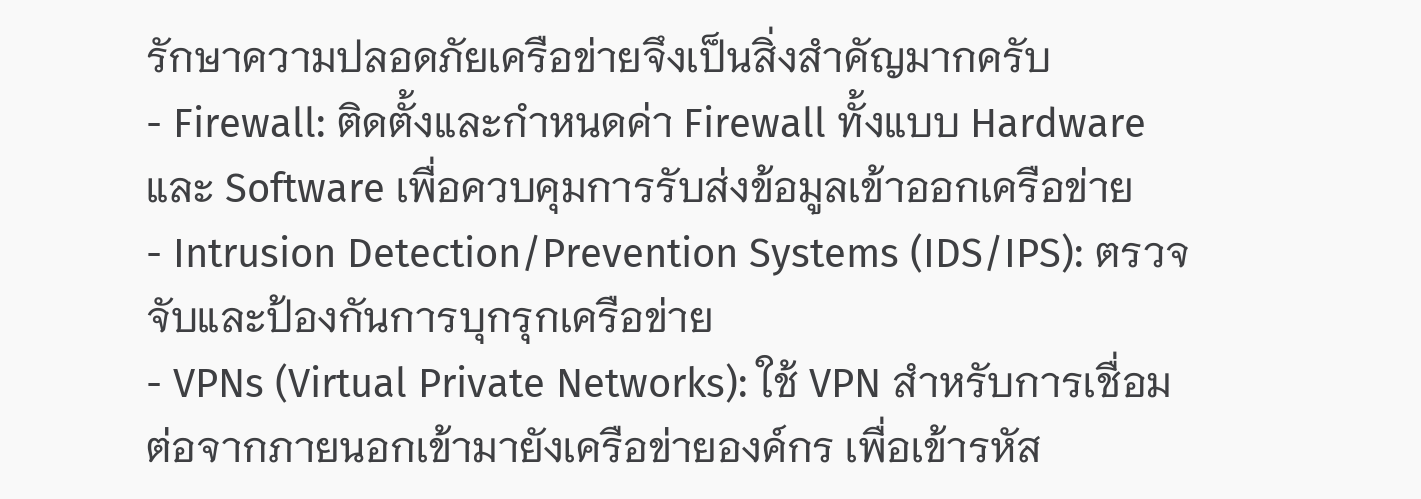รักษาความปลอดภัยเครือข่ายจึงเป็นสิ่งสำคัญมากครับ
- Firewall: ติดตั้งและกำหนดค่า Firewall ทั้งแบบ Hardware และ Software เพื่อควบคุมการรับส่งข้อมูลเข้าออกเครือข่าย
- Intrusion Detection/Prevention Systems (IDS/IPS): ตรวจจับและป้องกันการบุกรุกเครือข่าย
- VPNs (Virtual Private Networks): ใช้ VPN สำหรับการเชื่อมต่อจากภายนอกเข้ามายังเครือข่ายองค์กร เพื่อเข้ารหัส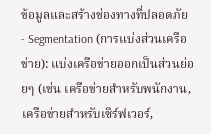ข้อมูลและสร้างช่องทางที่ปลอดภัย
- Segmentation (การแบ่งส่วนเครือข่าย): แบ่งเครือข่ายออกเป็นส่วนย่อยๆ (เช่น เครือข่ายสำหรับพนักงาน, เครือข่ายสำหรับเซิร์ฟเวอร์,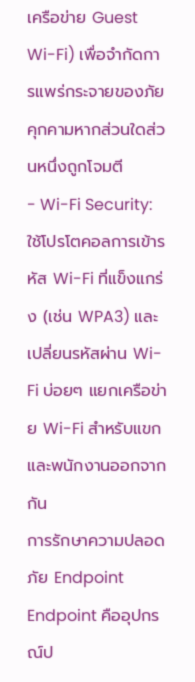เครือข่าย Guest Wi-Fi) เพื่อจำกัดการแพร่กระจายของภัยคุกคามหากส่วนใดส่วนหนึ่งถูกโจมตี
- Wi-Fi Security: ใช้โปรโตคอลการเข้ารหัส Wi-Fi ที่แข็งแกร่ง (เช่น WPA3) และเปลี่ยนรหัสผ่าน Wi-Fi บ่อยๆ แยกเครือข่าย Wi-Fi สำหรับแขกและพนักงานออกจากกัน
การรักษาความปลอดภัย Endpoint
Endpoint คืออุปกรณ์ป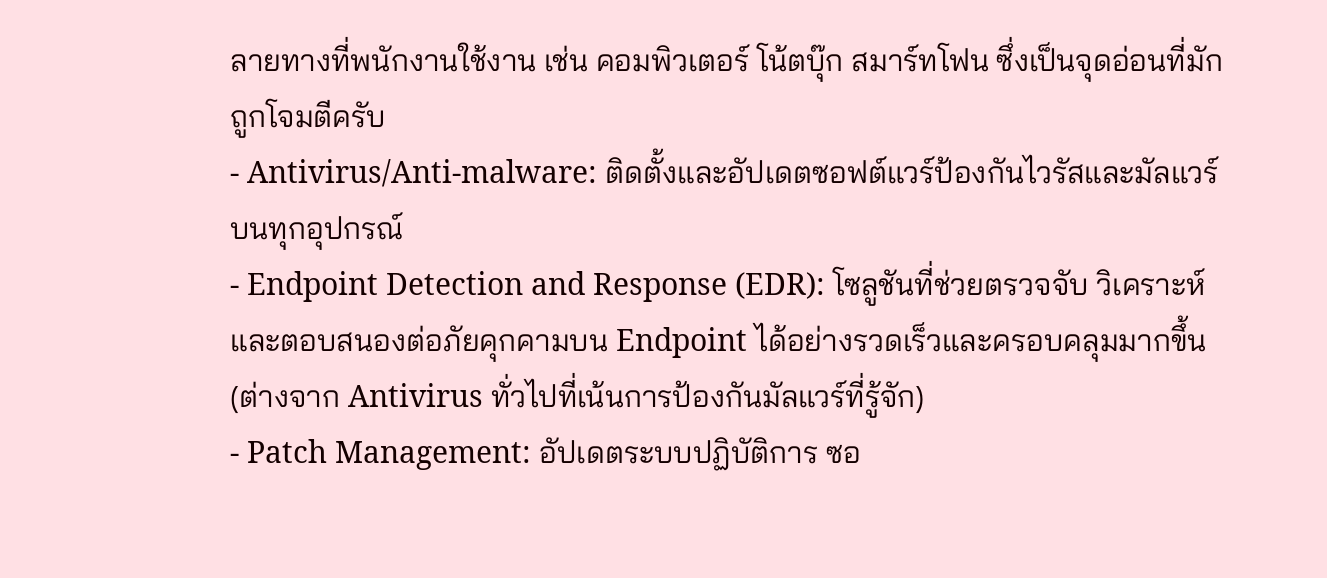ลายทางที่พนักงานใช้งาน เช่น คอมพิวเตอร์ โน้ตบุ๊ก สมาร์ทโฟน ซึ่งเป็นจุดอ่อนที่มักถูกโจมตีครับ
- Antivirus/Anti-malware: ติดตั้งและอัปเดตซอฟต์แวร์ป้องกันไวรัสและมัลแวร์บนทุกอุปกรณ์
- Endpoint Detection and Response (EDR): โซลูชันที่ช่วยตรวจจับ วิเคราะห์ และตอบสนองต่อภัยคุกคามบน Endpoint ได้อย่างรวดเร็วและครอบคลุมมากขึ้น (ต่างจาก Antivirus ทั่วไปที่เน้นการป้องกันมัลแวร์ที่รู้จัก)
- Patch Management: อัปเดตระบบปฏิบัติการ ซอ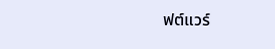ฟต์แวร์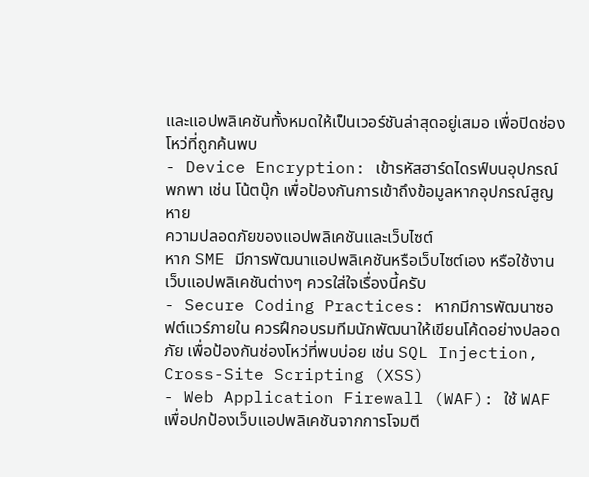และแอปพลิเคชันทั้งหมดให้เป็นเวอร์ชันล่าสุดอยู่เสมอ เพื่อปิดช่องโหว่ที่ถูกค้นพบ
- Device Encryption: เข้ารหัสฮาร์ดไดรฟ์บนอุปกรณ์พกพา เช่น โน้ตบุ๊ก เพื่อป้องกันการเข้าถึงข้อมูลหากอุปกรณ์สูญหาย
ความปลอดภัยของแอปพลิเคชันและเว็บไซต์
หาก SME มีการพัฒนาแอปพลิเคชันหรือเว็บไซต์เอง หรือใช้งานเว็บแอปพลิเคชันต่างๆ ควรใส่ใจเรื่องนี้ครับ
- Secure Coding Practices: หากมีการพัฒนาซอฟต์แวร์ภายใน ควรฝึกอบรมทีมนักพัฒนาให้เขียนโค้ดอย่างปลอดภัย เพื่อป้องกันช่องโหว่ที่พบบ่อย เช่น SQL Injection, Cross-Site Scripting (XSS)
- Web Application Firewall (WAF): ใช้ WAF เพื่อปกป้องเว็บแอปพลิเคชันจากการโจมตี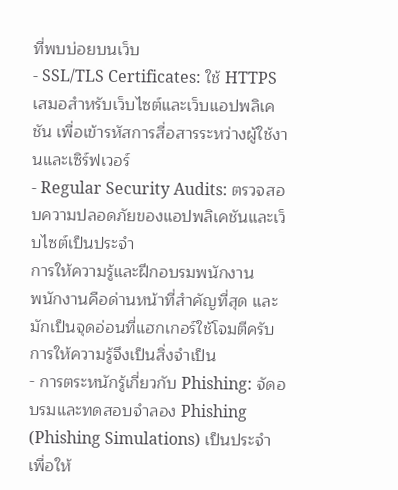ที่พบบ่อยบนเว็บ
- SSL/TLS Certificates: ใช้ HTTPS เสมอสำหรับเว็บไซต์และเว็บแอปพลิเคชัน เพื่อเข้ารหัสการสื่อสารระหว่างผู้ใช้งานและเซิร์ฟเวอร์
- Regular Security Audits: ตรวจสอบความปลอดภัยของแอปพลิเคชันและเว็บไซต์เป็นประจำ
การให้ความรู้และฝึกอบรมพนักงาน
พนักงานคือด่านหน้าที่สำคัญที่สุด และมักเป็นจุดอ่อนที่แฮกเกอร์ใช้โจมตีครับ การให้ความรู้จึงเป็นสิ่งจำเป็น
- การตระหนักรู้เกี่ยวกับ Phishing: จัดอบรมและทดสอบจำลอง Phishing (Phishing Simulations) เป็นประจำ เพื่อให้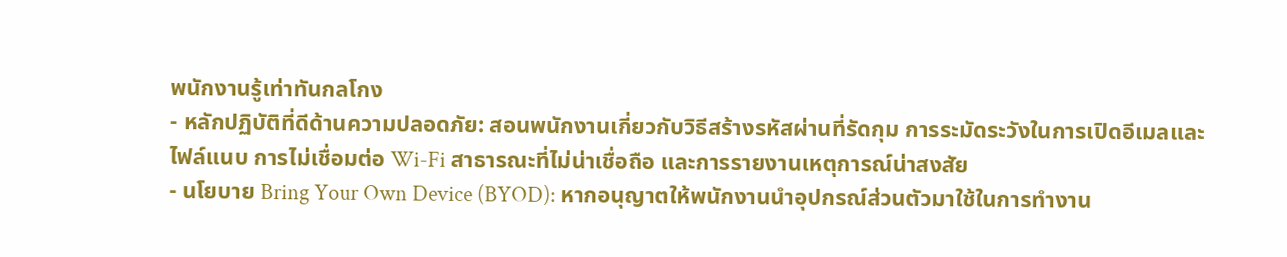พนักงานรู้เท่าทันกลโกง
- หลักปฏิบัติที่ดีด้านความปลอดภัย: สอนพนักงานเกี่ยวกับวิธีสร้างรหัสผ่านที่รัดกุม การระมัดระวังในการเปิดอีเมลและไฟล์แนบ การไม่เชื่อมต่อ Wi-Fi สาธารณะที่ไม่น่าเชื่อถือ และการรายงานเหตุการณ์น่าสงสัย
- นโยบาย Bring Your Own Device (BYOD): หากอนุญาตให้พนักงานนำอุปกรณ์ส่วนตัวมาใช้ในการทำงาน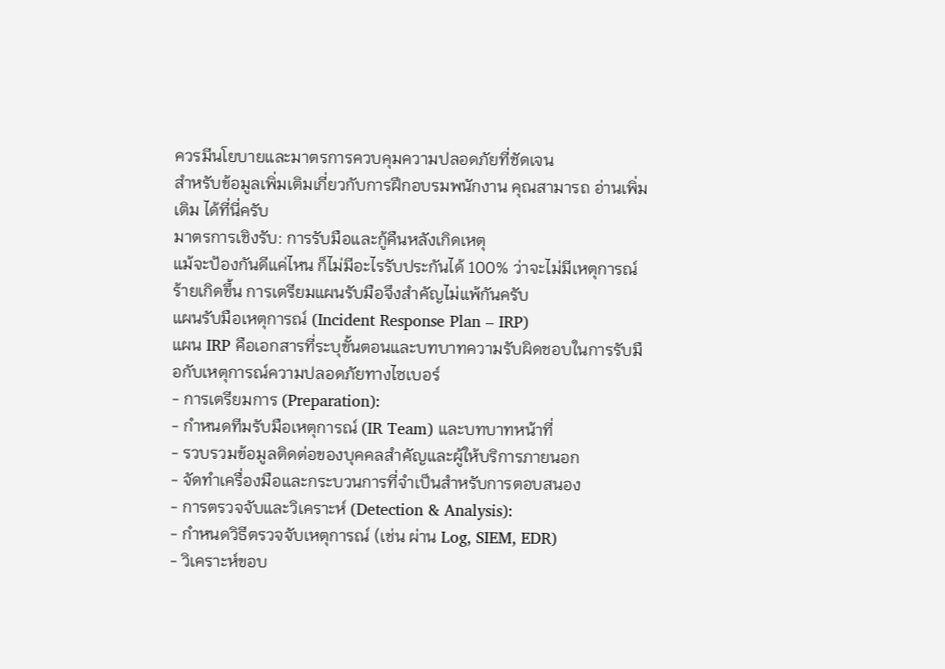ควรมีนโยบายและมาตรการควบคุมความปลอดภัยที่ชัดเจน
สำหรับข้อมูลเพิ่มเติมเกี่ยวกับการฝึกอบรมพนักงาน คุณสามารถ อ่านเพิ่มเติม ได้ที่นี่ครับ
มาตรการเชิงรับ: การรับมือและกู้คืนหลังเกิดเหตุ
แม้จะป้องกันดีแค่ไหน ก็ไม่มีอะไรรับประกันได้ 100% ว่าจะไม่มีเหตุการณ์ร้ายเกิดขึ้น การเตรียมแผนรับมือจึงสำคัญไม่แพ้กันครับ
แผนรับมือเหตุการณ์ (Incident Response Plan – IRP)
แผน IRP คือเอกสารที่ระบุขั้นตอนและบทบาทความรับผิดชอบในการรับมือกับเหตุการณ์ความปลอดภัยทางไซเบอร์
- การเตรียมการ (Preparation):
- กำหนดทีมรับมือเหตุการณ์ (IR Team) และบทบาทหน้าที่
- รวบรวมข้อมูลติดต่อของบุคคลสำคัญและผู้ให้บริการภายนอก
- จัดทำเครื่องมือและกระบวนการที่จำเป็นสำหรับการตอบสนอง
- การตรวจจับและวิเคราะห์ (Detection & Analysis):
- กำหนดวิธีตรวจจับเหตุการณ์ (เช่น ผ่าน Log, SIEM, EDR)
- วิเคราะห์ขอบ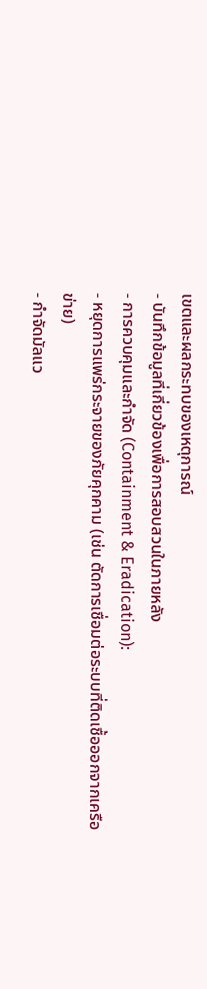เขตและผลกระทบของเหตุการณ์
- บันทึกข้อมูลที่เกี่ยวข้องเพื่อการสอบสวนในภายหลัง
- การควบคุมและกำจัด (Containment & Eradication):
- หยุดการแพร่กระจายของภัยคุกคาม (เช่น ตัดการเชื่อมต่อระบบที่ติดเชื้อออกจากเครือข่าย)
- กำจัดมัลแว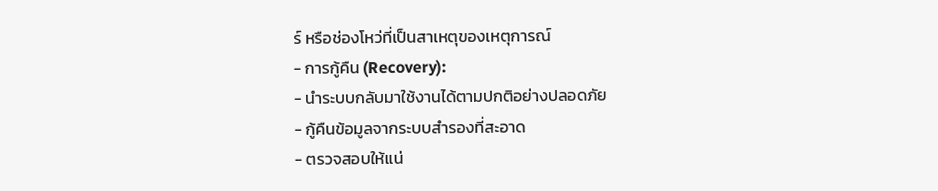ร์ หรือช่องโหว่ที่เป็นสาเหตุของเหตุการณ์
- การกู้คืน (Recovery):
- นำระบบกลับมาใช้งานได้ตามปกติอย่างปลอดภัย
- กู้คืนข้อมูลจากระบบสำรองที่สะอาด
- ตรวจสอบให้แน่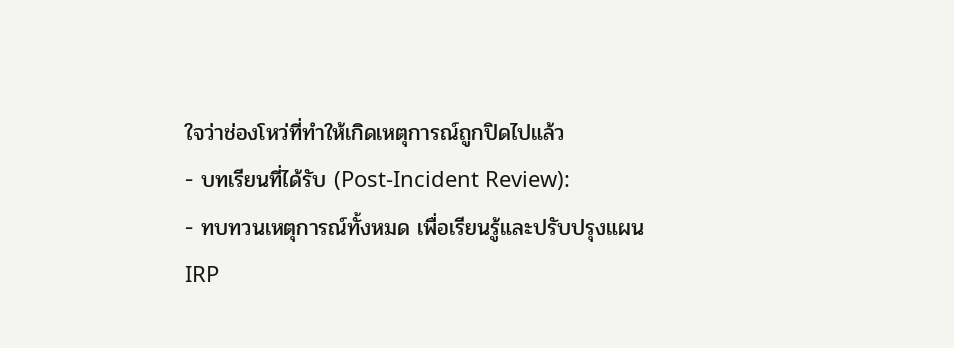ใจว่าช่องโหว่ที่ทำให้เกิดเหตุการณ์ถูกปิดไปแล้ว
- บทเรียนที่ได้รับ (Post-Incident Review):
- ทบทวนเหตุการณ์ทั้งหมด เพื่อเรียนรู้และปรับปรุงแผน IRP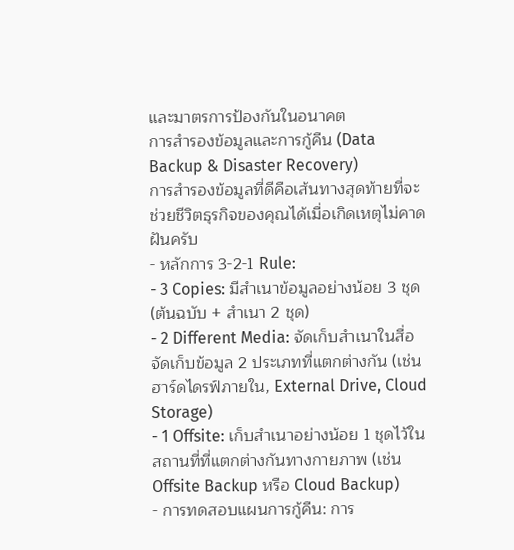และมาตรการป้องกันในอนาคต
การสำรองข้อมูลและการกู้คืน (Data Backup & Disaster Recovery)
การสำรองข้อมูลที่ดีคือเส้นทางสุดท้ายที่จะช่วยชีวิตธุรกิจของคุณได้เมื่อเกิดเหตุไม่คาดฝันครับ
- หลักการ 3-2-1 Rule:
- 3 Copies: มีสำเนาข้อมูลอย่างน้อย 3 ชุด (ต้นฉบับ + สำเนา 2 ชุด)
- 2 Different Media: จัดเก็บสำเนาในสื่อจัดเก็บข้อมูล 2 ประเภทที่แตกต่างกัน (เช่น ฮาร์ดไดรฟ์ภายใน, External Drive, Cloud Storage)
- 1 Offsite: เก็บสำเนาอย่างน้อย 1 ชุดไว้ในสถานที่ที่แตกต่างกันทางกายภาพ (เช่น Offsite Backup หรือ Cloud Backup)
- การทดสอบแผนการกู้คืน: การ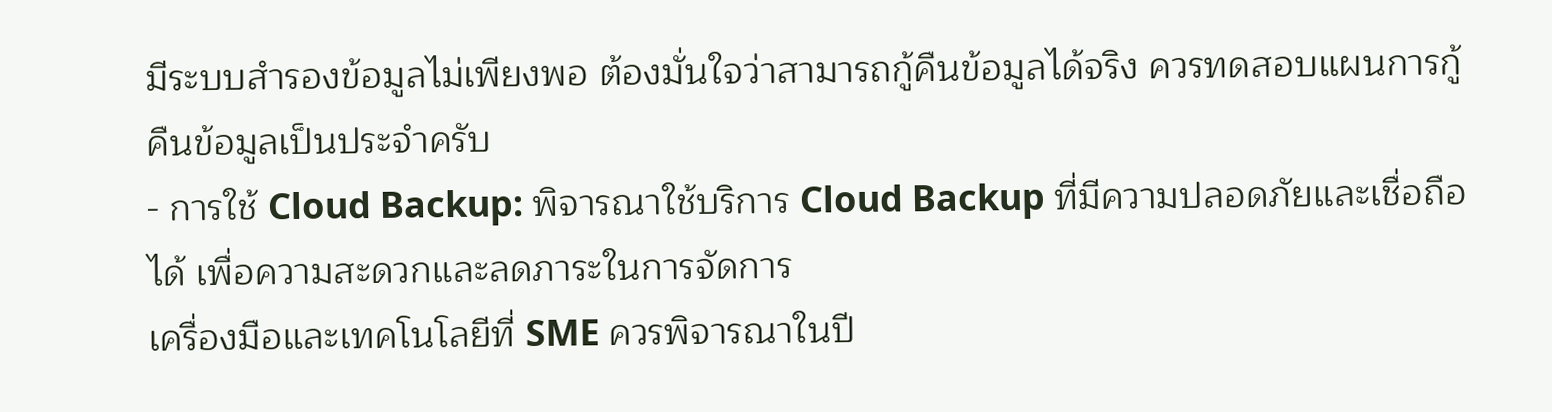มีระบบสำรองข้อมูลไม่เพียงพอ ต้องมั่นใจว่าสามารถกู้คืนข้อมูลได้จริง ควรทดสอบแผนการกู้คืนข้อมูลเป็นประจำครับ
- การใช้ Cloud Backup: พิจารณาใช้บริการ Cloud Backup ที่มีความปลอดภัยและเชื่อถือได้ เพื่อความสะดวกและลดภาระในการจัดการ
เครื่องมือและเทคโนโลยีที่ SME ควรพิจารณาในปี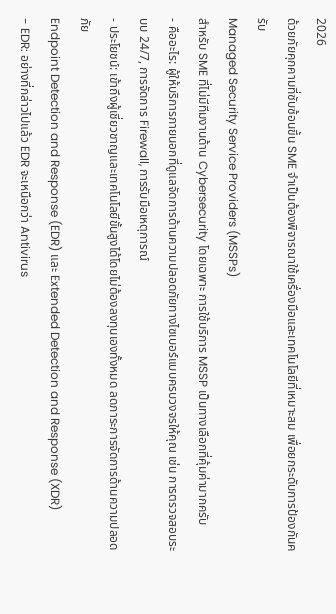2026
ด้วยภัยคุกคามที่ซับซ้อนขึ้น SME จำเป็นต้องพิจารณาใช้เครื่องมือและเทคโนโลยีที่เหมาะสม เพื่อยกระดับการป้องกันครับ
Managed Security Service Providers (MSSPs)
สำหรับ SME ที่ไม่มีทีมงานด้าน Cybersecurity โดยเฉพาะ การใช้บริการ MSSP เป็นทางเลือกที่คุ้มค่ามากครับ
- คืออะไร: ผู้ให้บริการภายนอกที่ดูแลจัดการด้านความปลอดภัยทางไซเบอร์แบบครบวงจรให้คุณ เช่น การตรวจสอบระบบ 24/7, การจัดการ Firewall, การรับมือเหตุการณ์
- ประโยชน์: เข้าถึงผู้เชี่ยวชาญและเทคโนโลยีขั้นสูงได้โดยไม่ต้องลงทุนเองทั้งหมด ลดภาระการจัดการด้านความปลอดภัย
Endpoint Detection and Response (EDR) และ Extended Detection and Response (XDR)
- EDR: อย่างที่กล่าวไปแล้ว EDR จะเหนือกว่า Antivirus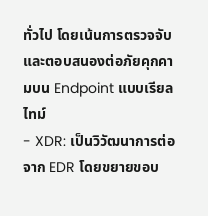ทั่วไป โดยเน้นการตรวจจับและตอบสนองต่อภัยคุกคามบน Endpoint แบบเรียลไทม์
- XDR: เป็นวิวัฒนาการต่อจาก EDR โดยขยายขอบ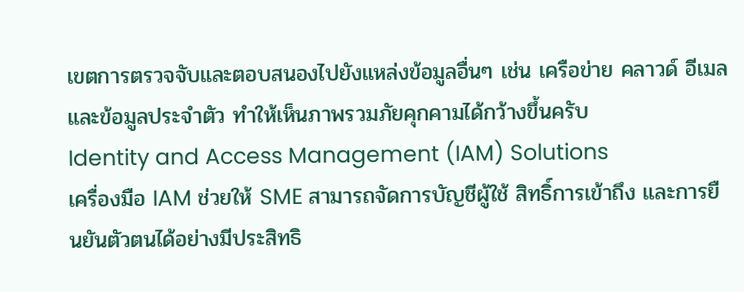เขตการตรวจจับและตอบสนองไปยังแหล่งข้อมูลอื่นๆ เช่น เครือข่าย คลาวด์ อีเมล และข้อมูลประจำตัว ทำให้เห็นภาพรวมภัยคุกคามได้กว้างขึ้นครับ
Identity and Access Management (IAM) Solutions
เครื่องมือ IAM ช่วยให้ SME สามารถจัดการบัญชีผู้ใช้ สิทธิ์การเข้าถึง และการยืนยันตัวตนได้อย่างมีประสิทธิ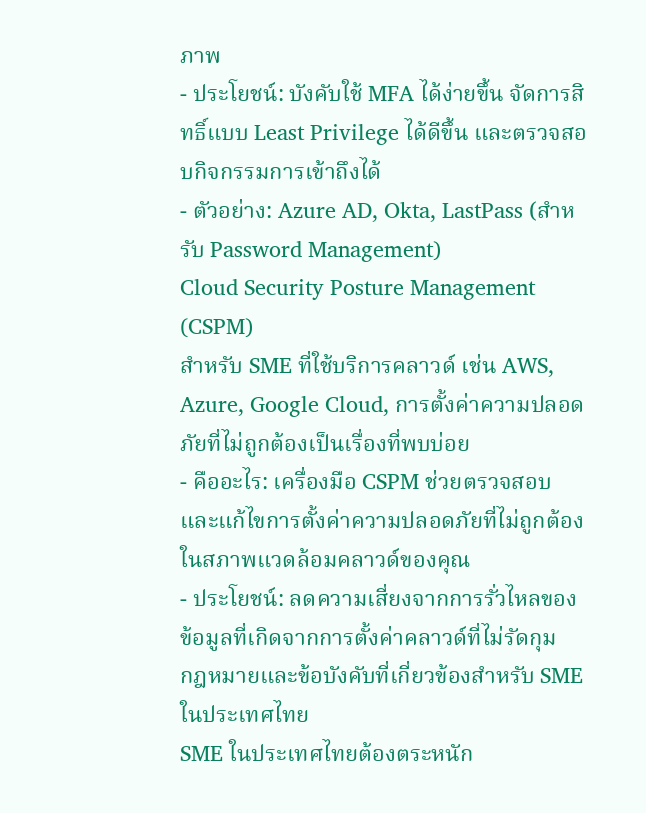ภาพ
- ประโยชน์: บังคับใช้ MFA ได้ง่ายขึ้น จัดการสิทธิ์แบบ Least Privilege ได้ดีขึ้น และตรวจสอบกิจกรรมการเข้าถึงได้
- ตัวอย่าง: Azure AD, Okta, LastPass (สำหรับ Password Management)
Cloud Security Posture Management (CSPM)
สำหรับ SME ที่ใช้บริการคลาวด์ เช่น AWS, Azure, Google Cloud, การตั้งค่าความปลอดภัยที่ไม่ถูกต้องเป็นเรื่องที่พบบ่อย
- คืออะไร: เครื่องมือ CSPM ช่วยตรวจสอบและแก้ไขการตั้งค่าความปลอดภัยที่ไม่ถูกต้องในสภาพแวดล้อมคลาวด์ของคุณ
- ประโยชน์: ลดความเสี่ยงจากการรั่วไหลของข้อมูลที่เกิดจากการตั้งค่าคลาวด์ที่ไม่รัดกุม
กฎหมายและข้อบังคับที่เกี่ยวข้องสำหรับ SME ในประเทศไทย
SME ในประเทศไทยต้องตระหนัก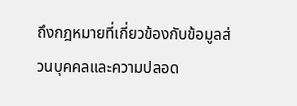ถึงกฎหมายที่เกี่ยวข้องกับข้อมูลส่วนบุคคลและความปลอด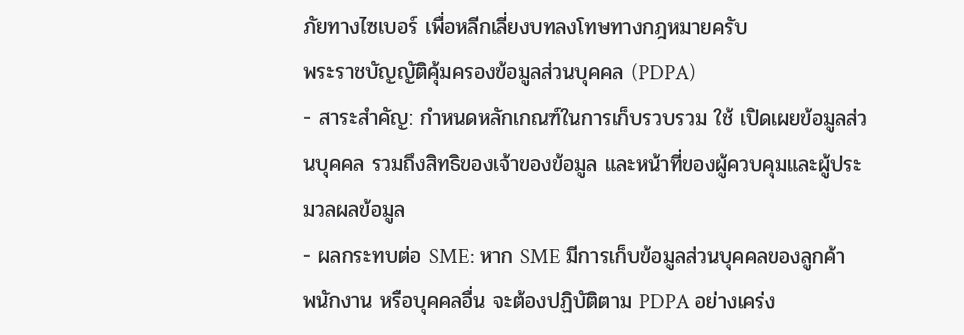ภัยทางไซเบอร์ เพื่อหลีกเลี่ยงบทลงโทษทางกฎหมายครับ
พระราชบัญญัติคุ้มครองข้อมูลส่วนบุคคล (PDPA)
- สาระสำคัญ: กำหนดหลักเกณฑ์ในการเก็บรวบรวม ใช้ เปิดเผยข้อมูลส่วนบุคคล รวมถึงสิทธิของเจ้าของข้อมูล และหน้าที่ของผู้ควบคุมและผู้ประมวลผลข้อมูล
- ผลกระทบต่อ SME: หาก SME มีการเก็บข้อมูลส่วนบุคคลของลูกค้า พนักงาน หรือบุคคลอื่น จะต้องปฏิบัติตาม PDPA อย่างเคร่ง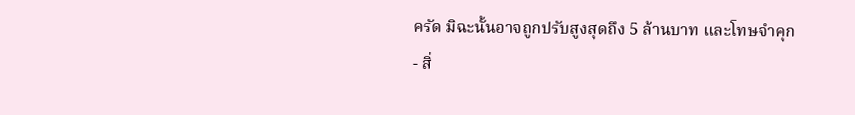ครัด มิฉะนั้นอาจถูกปรับสูงสุดถึง 5 ล้านบาท และโทษจำคุก
- สิ่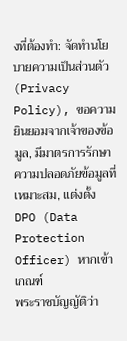งที่ต้องทำ: จัดทำนโยบายความเป็นส่วนตัว (Privacy Policy), ขอความยินยอมจากเจ้าของข้อมูล, มีมาตรการรักษาความปลอดภัยข้อมูลที่เหมาะสม, แต่งตั้ง DPO (Data Protection Officer) หากเข้าเกณฑ์
พระราชบัญญัติว่า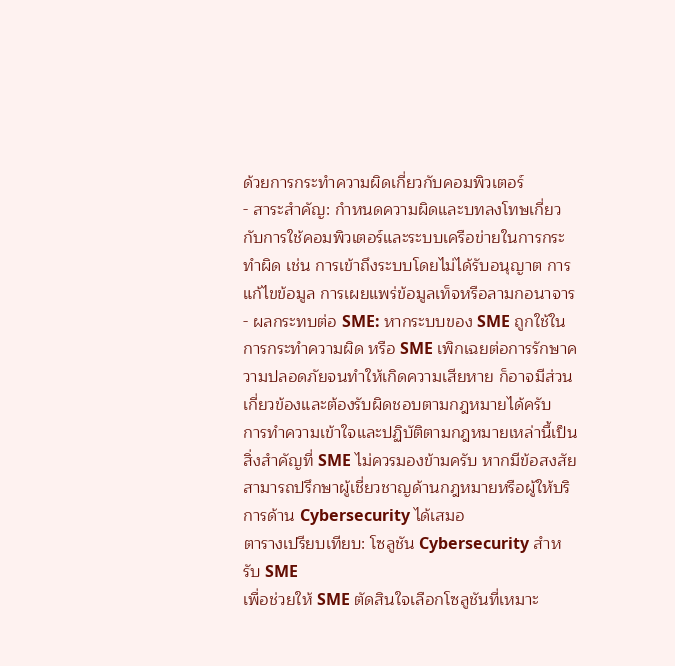ด้วยการกระทำความผิดเกี่ยวกับคอมพิวเตอร์
- สาระสำคัญ: กำหนดความผิดและบทลงโทษเกี่ยวกับการใช้คอมพิวเตอร์และระบบเครือข่ายในการกระทำผิด เช่น การเข้าถึงระบบโดยไม่ได้รับอนุญาต การแก้ไขข้อมูล การเผยแพร่ข้อมูลเท็จหรือลามกอนาจาร
- ผลกระทบต่อ SME: หากระบบของ SME ถูกใช้ในการกระทำความผิด หรือ SME เพิกเฉยต่อการรักษาความปลอดภัยจนทำให้เกิดความเสียหาย ก็อาจมีส่วนเกี่ยวข้องและต้องรับผิดชอบตามกฎหมายได้ครับ
การทำความเข้าใจและปฏิบัติตามกฎหมายเหล่านี้เป็นสิ่งสำคัญที่ SME ไม่ควรมองข้ามครับ หากมีข้อสงสัย สามารถปรึกษาผู้เชี่ยวชาญด้านกฎหมายหรือผู้ให้บริการด้าน Cybersecurity ได้เสมอ
ตารางเปรียบเทียบ: โซลูชัน Cybersecurity สำหรับ SME
เพื่อช่วยให้ SME ตัดสินใจเลือกโซลูชันที่เหมาะ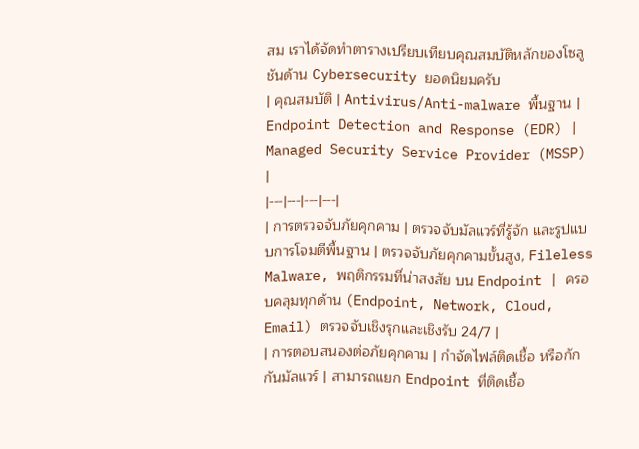สม เราได้จัดทำตารางเปรียบเทียบคุณสมบัติหลักของโซลูชันด้าน Cybersecurity ยอดนิยมครับ
| คุณสมบัติ | Antivirus/Anti-malware พื้นฐาน | Endpoint Detection and Response (EDR) | Managed Security Service Provider (MSSP) |
|---|---|---|---|
| การตรวจจับภัยคุกคาม | ตรวจจับมัลแวร์ที่รู้จัก และรูปแบบการโจมตีพื้นฐาน | ตรวจจับภัยคุกคามขั้นสูง, Fileless Malware, พฤติกรรมที่น่าสงสัย บน Endpoint | ครอบคลุมทุกด้าน (Endpoint, Network, Cloud, Email) ตรวจจับเชิงรุกและเชิงรับ 24/7 |
| การตอบสนองต่อภัยคุกคาม | กำจัดไฟล์ติดเชื้อ หรือกักกันมัลแวร์ | สามารถแยก Endpoint ที่ติดเชื้อ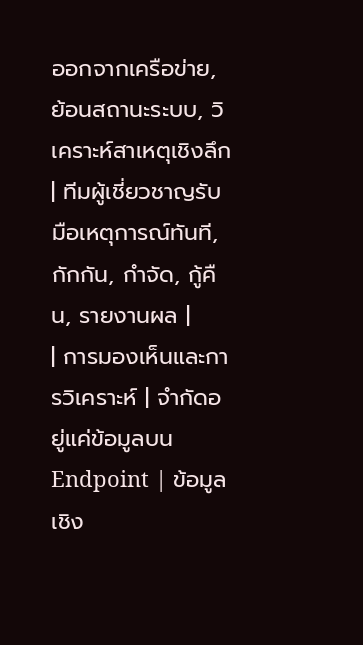ออกจากเครือข่าย, ย้อนสถานะระบบ, วิเคราะห์สาเหตุเชิงลึก | ทีมผู้เชี่ยวชาญรับมือเหตุการณ์ทันที, กักกัน, กำจัด, กู้คืน, รายงานผล |
| การมองเห็นและการวิเคราะห์ | จำกัดอยู่แค่ข้อมูลบน Endpoint | ข้อมูลเชิง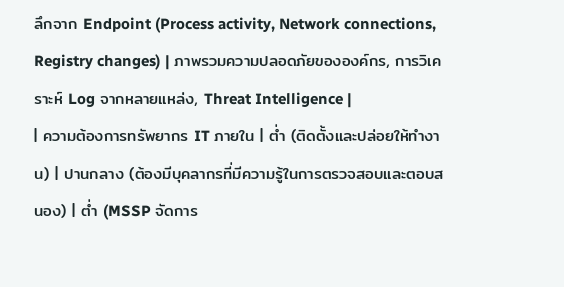ลึกจาก Endpoint (Process activity, Network connections, Registry changes) | ภาพรวมความปลอดภัยขององค์กร, การวิเคราะห์ Log จากหลายแหล่ง, Threat Intelligence |
| ความต้องการทรัพยากร IT ภายใน | ต่ำ (ติดตั้งและปล่อยให้ทำงาน) | ปานกลาง (ต้องมีบุคลากรที่มีความรู้ในการตรวจสอบและตอบสนอง) | ต่ำ (MSSP จัดการ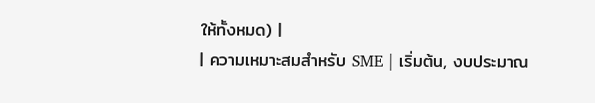ให้ทั้งหมด) |
| ความเหมาะสมสำหรับ SME | เริ่มต้น, งบประมาณ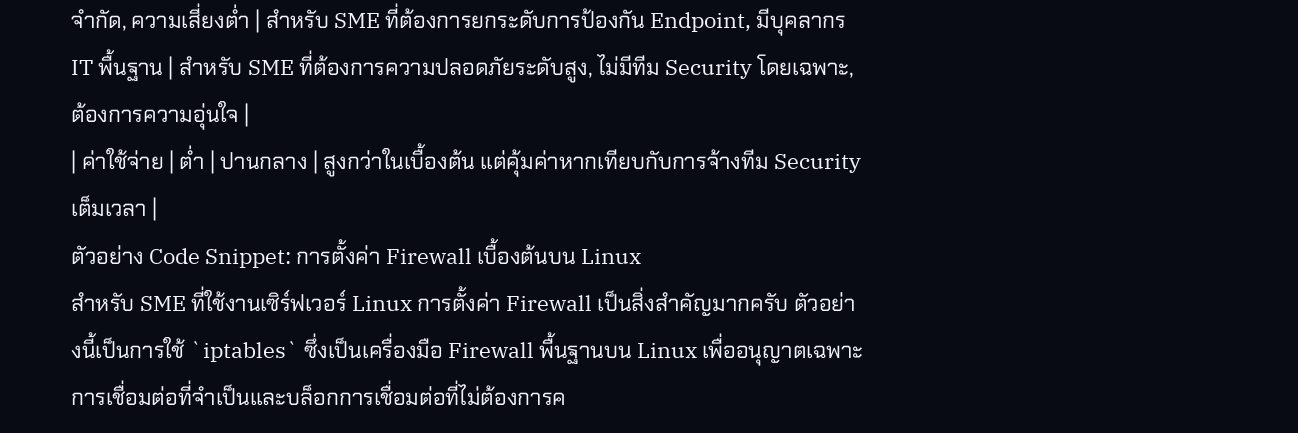จำกัด, ความเสี่ยงต่ำ | สำหรับ SME ที่ต้องการยกระดับการป้องกัน Endpoint, มีบุคลากร IT พื้นฐาน | สำหรับ SME ที่ต้องการความปลอดภัยระดับสูง, ไม่มีทีม Security โดยเฉพาะ, ต้องการความอุ่นใจ |
| ค่าใช้จ่าย | ต่ำ | ปานกลาง | สูงกว่าในเบื้องต้น แต่คุ้มค่าหากเทียบกับการจ้างทีม Security เต็มเวลา |
ตัวอย่าง Code Snippet: การตั้งค่า Firewall เบื้องต้นบน Linux
สำหรับ SME ที่ใช้งานเซิร์ฟเวอร์ Linux การตั้งค่า Firewall เป็นสิ่งสำคัญมากครับ ตัวอย่างนี้เป็นการใช้ `iptables` ซึ่งเป็นเครื่องมือ Firewall พื้นฐานบน Linux เพื่ออนุญาตเฉพาะการเชื่อมต่อที่จำเป็นและบล็อกการเชื่อมต่อที่ไม่ต้องการค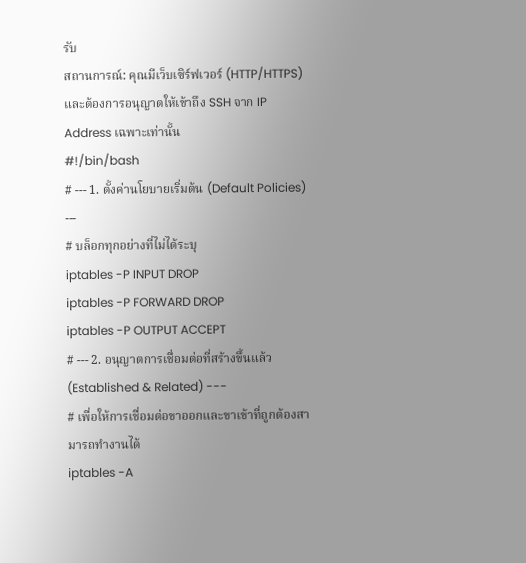รับ
สถานการณ์: คุณมีเว็บเซิร์ฟเวอร์ (HTTP/HTTPS) และต้องการอนุญาตให้เข้าถึง SSH จาก IP Address เฉพาะเท่านั้น
#!/bin/bash
# --- 1. ตั้งค่านโยบายเริ่มต้น (Default Policies) ---
# บล็อกทุกอย่างที่ไม่ได้ระบุ
iptables -P INPUT DROP
iptables -P FORWARD DROP
iptables -P OUTPUT ACCEPT
# --- 2. อนุญาตการเชื่อมต่อที่สร้างขึ้นแล้ว (Established & Related) ---
# เพื่อให้การเชื่อมต่อขาออกและขาเข้าที่ถูกต้องสามารถทำงานได้
iptables -A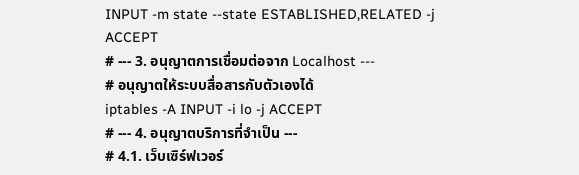INPUT -m state --state ESTABLISHED,RELATED -j ACCEPT
# --- 3. อนุญาตการเชื่อมต่อจาก Localhost ---
# อนุญาตให้ระบบสื่อสารกับตัวเองได้
iptables -A INPUT -i lo -j ACCEPT
# --- 4. อนุญาตบริการที่จำเป็น ---
# 4.1. เว็บเซิร์ฟเวอร์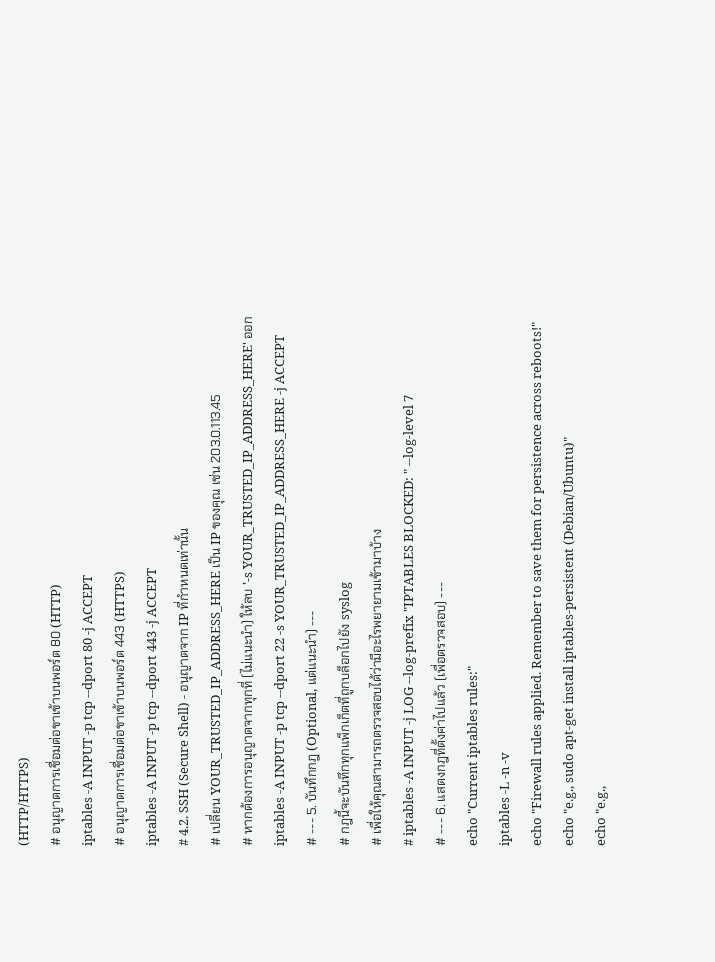(HTTP/HTTPS)
# อนุญาตการเชื่อมต่อขาเข้าบนพอร์ต 80 (HTTP)
iptables -A INPUT -p tcp --dport 80 -j ACCEPT
# อนุญาตการเชื่อมต่อขาเข้าบนพอร์ต 443 (HTTPS)
iptables -A INPUT -p tcp --dport 443 -j ACCEPT
# 4.2. SSH (Secure Shell) - อนุญาตจาก IP ที่กำหนดเท่านั้น
# เปลี่ยน YOUR_TRUSTED_IP_ADDRESS_HERE เป็น IP ของคุณ เช่น 203.0.113.45
# หากต้องการอนุญาตจากทุกที่ (ไม่แนะนำ) ให้ลบ '-s YOUR_TRUSTED_IP_ADDRESS_HERE' ออก
iptables -A INPUT -p tcp --dport 22 -s YOUR_TRUSTED_IP_ADDRESS_HERE -j ACCEPT
# --- 5. บันทึกกฎ (Optional, แต่แนะนำ) ---
# กฎนี้จะบันทึกทุกแพ็กเก็ตที่ถูกบล็อกไปยัง syslog
# เพื่อให้คุณสามารถตรวจสอบได้ว่ามีอะไรพยายามเข้ามาบ้าง
# iptables -A INPUT -j LOG --log-prefix "IPTABLES BLOCKED: " --log-level 7
# --- 6. แสดงกฎที่ตั้งค่าไปแล้ว (เพื่อตรวจสอบ) ---
echo "Current iptables rules:"
iptables -L -n -v
echo "Firewall rules applied. Remember to save them for persistence across reboots!"
echo "e.g., sudo apt-get install iptables-persistent (Debian/Ubuntu)"
echo "e.g.,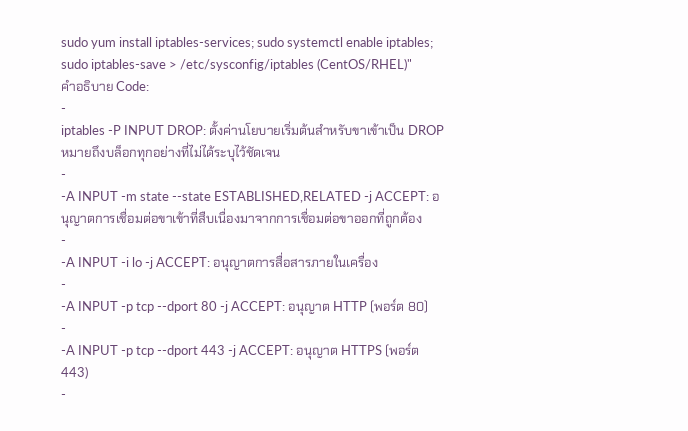sudo yum install iptables-services; sudo systemctl enable iptables; sudo iptables-save > /etc/sysconfig/iptables (CentOS/RHEL)"
คำอธิบาย Code:
-
iptables -P INPUT DROP: ตั้งค่านโยบายเริ่มต้นสำหรับขาเข้าเป็น DROP หมายถึงบล็อกทุกอย่างที่ไม่ได้ระบุไว้ชัดเจน
-
-A INPUT -m state --state ESTABLISHED,RELATED -j ACCEPT: อนุญาตการเชื่อมต่อขาเข้าที่สืบเนื่องมาจากการเชื่อมต่อขาออกที่ถูกต้อง
-
-A INPUT -i lo -j ACCEPT: อนุญาตการสื่อสารภายในเครื่อง
-
-A INPUT -p tcp --dport 80 -j ACCEPT: อนุญาต HTTP (พอร์ต 80)
-
-A INPUT -p tcp --dport 443 -j ACCEPT: อนุญาต HTTPS (พอร์ต 443)
-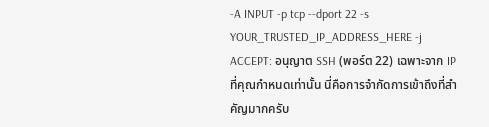-A INPUT -p tcp --dport 22 -s YOUR_TRUSTED_IP_ADDRESS_HERE -j ACCEPT: อนุญาต SSH (พอร์ต 22) เฉพาะจาก IP ที่คุณกำหนดเท่านั้น นี่คือการจำกัดการเข้าถึงที่สำคัญมากครับ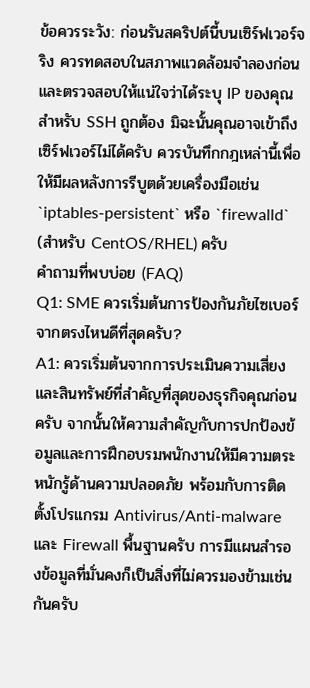ข้อควรระวัง: ก่อนรันสคริปต์นี้บนเซิร์ฟเวอร์จริง ควรทดสอบในสภาพแวดล้อมจำลองก่อน และตรวจสอบให้แน่ใจว่าได้ระบุ IP ของคุณสำหรับ SSH ถูกต้อง มิฉะนั้นคุณอาจเข้าถึงเซิร์ฟเวอร์ไม่ได้ครับ ควรบันทึกกฎเหล่านี้เพื่อให้มีผลหลังการรีบูตด้วยเครื่องมือเช่น `iptables-persistent` หรือ `firewalld` (สำหรับ CentOS/RHEL) ครับ
คำถามที่พบบ่อย (FAQ)
Q1: SME ควรเริ่มต้นการป้องกันภัยไซเบอร์จากตรงไหนดีที่สุดครับ?
A1: ควรเริ่มต้นจากการประเมินความเสี่ยงและสินทรัพย์ที่สำคัญที่สุดของธุรกิจคุณก่อนครับ จากนั้นให้ความสำคัญกับการปกป้องข้อมูลและการฝึกอบรมพนักงานให้มีความตระหนักรู้ด้านความปลอดภัย พร้อมกับการติดตั้งโปรแกรม Antivirus/Anti-malware และ Firewall พื้นฐานครับ การมีแผนสำรองข้อมูลที่มั่นคงก็เป็นสิ่งที่ไม่ควรมองข้ามเช่นกันครับ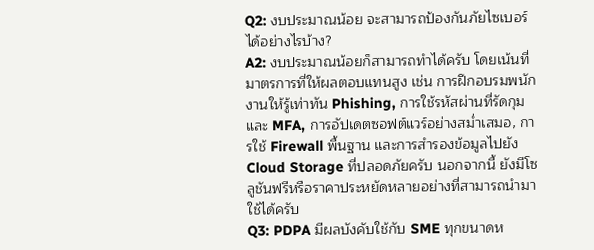Q2: งบประมาณน้อย จะสามารถป้องกันภัยไซเบอร์ได้อย่างไรบ้าง?
A2: งบประมาณน้อยก็สามารถทำได้ครับ โดยเน้นที่มาตรการที่ให้ผลตอบแทนสูง เช่น การฝึกอบรมพนักงานให้รู้เท่าทัน Phishing, การใช้รหัสผ่านที่รัดกุมและ MFA, การอัปเดตซอฟต์แวร์อย่างสม่ำเสมอ, การใช้ Firewall พื้นฐาน และการสำรองข้อมูลไปยัง Cloud Storage ที่ปลอดภัยครับ นอกจากนี้ ยังมีโซลูชันฟรีหรือราคาประหยัดหลายอย่างที่สามารถนำมาใช้ได้ครับ
Q3: PDPA มีผลบังคับใช้กับ SME ทุกขนาดห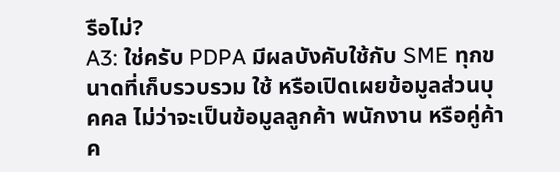รือไม่?
A3: ใช่ครับ PDPA มีผลบังคับใช้กับ SME ทุกขนาดที่เก็บรวบรวม ใช้ หรือเปิดเผยข้อมูลส่วนบุคคล ไม่ว่าจะเป็นข้อมูลลูกค้า พนักงาน หรือคู่ค้าค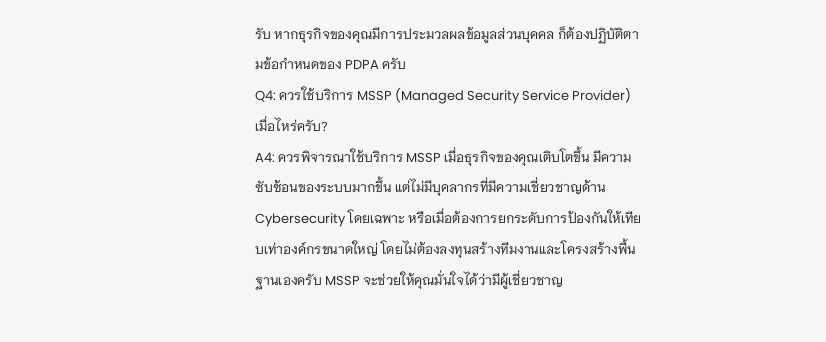รับ หากธุรกิจของคุณมีการประมวลผลข้อมูลส่วนบุคคล ก็ต้องปฏิบัติตามข้อกำหนดของ PDPA ครับ
Q4: ควรใช้บริการ MSSP (Managed Security Service Provider) เมื่อไหร่ครับ?
A4: ควรพิจารณาใช้บริการ MSSP เมื่อธุรกิจของคุณเติบโตขึ้น มีความซับซ้อนของระบบมากขึ้น แต่ไม่มีบุคลากรที่มีความเชี่ยวชาญด้าน Cybersecurity โดยเฉพาะ หรือเมื่อต้องการยกระดับการป้องกันให้เทียบเท่าองค์กรขนาดใหญ่ โดยไม่ต้องลงทุนสร้างทีมงานและโครงสร้างพื้นฐานเองครับ MSSP จะช่วยให้คุณมั่นใจได้ว่ามีผู้เชี่ยวชาญ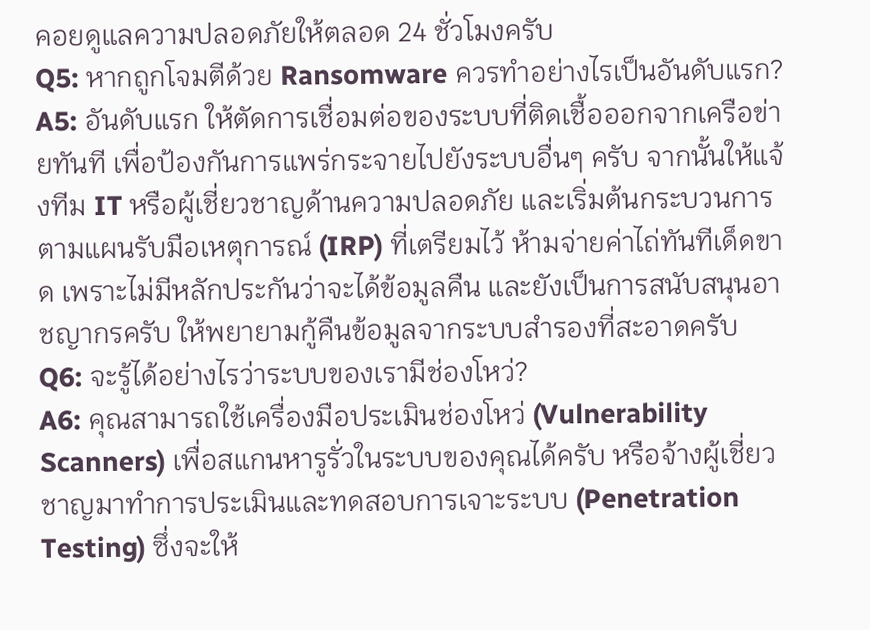คอยดูแลความปลอดภัยให้ตลอด 24 ชั่วโมงครับ
Q5: หากถูกโจมตีด้วย Ransomware ควรทำอย่างไรเป็นอันดับแรก?
A5: อันดับแรก ให้ตัดการเชื่อมต่อของระบบที่ติดเชื้อออกจากเครือข่ายทันที เพื่อป้องกันการแพร่กระจายไปยังระบบอื่นๆ ครับ จากนั้นให้แจ้งทีม IT หรือผู้เชี่ยวชาญด้านความปลอดภัย และเริ่มต้นกระบวนการตามแผนรับมือเหตุการณ์ (IRP) ที่เตรียมไว้ ห้ามจ่ายค่าไถ่ทันทีเด็ดขาด เพราะไม่มีหลักประกันว่าจะได้ข้อมูลคืน และยังเป็นการสนับสนุนอาชญากรครับ ให้พยายามกู้คืนข้อมูลจากระบบสำรองที่สะอาดครับ
Q6: จะรู้ได้อย่างไรว่าระบบของเรามีช่องโหว่?
A6: คุณสามารถใช้เครื่องมือประเมินช่องโหว่ (Vulnerability Scanners) เพื่อสแกนหารูรั่วในระบบของคุณได้ครับ หรือจ้างผู้เชี่ยวชาญมาทำการประเมินและทดสอบการเจาะระบบ (Penetration Testing) ซึ่งจะให้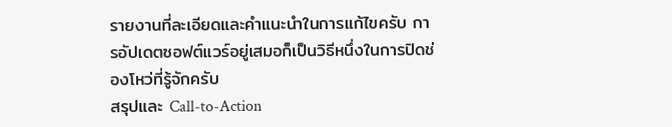รายงานที่ละเอียดและคำแนะนำในการแก้ไขครับ การอัปเดตซอฟต์แวร์อยู่เสมอก็เป็นวิธีหนึ่งในการปิดช่องโหว่ที่รู้จักครับ
สรุปและ Call-to-Action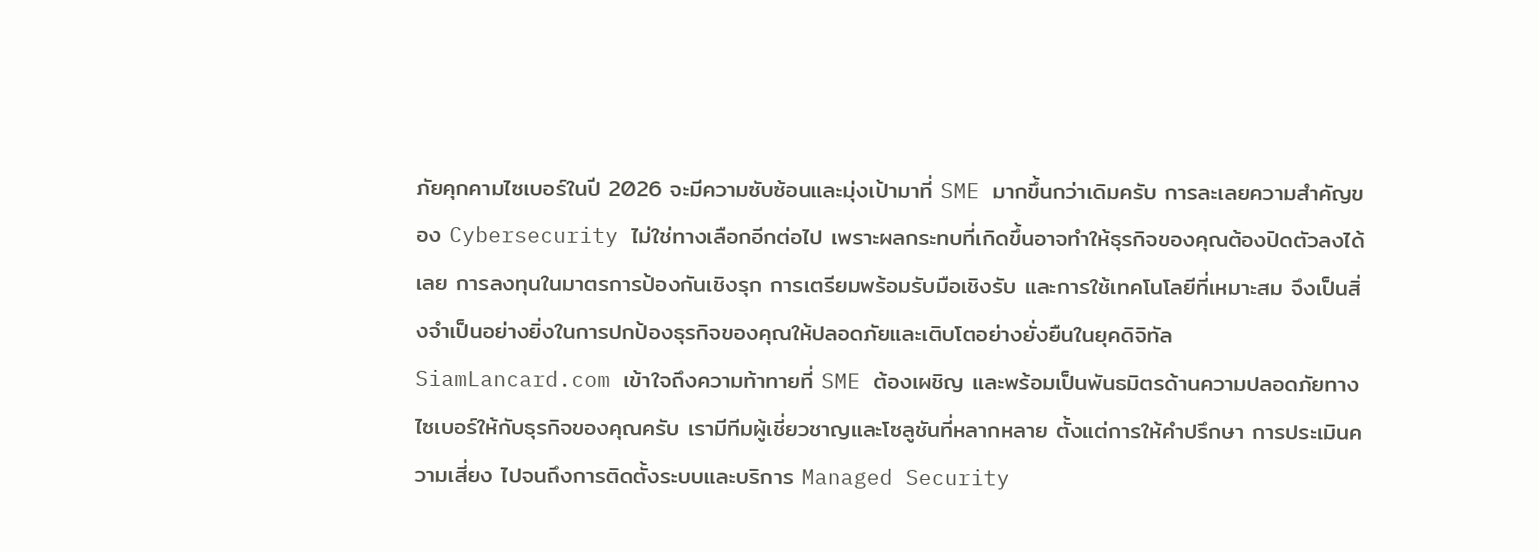ภัยคุกคามไซเบอร์ในปี 2026 จะมีความซับซ้อนและมุ่งเป้ามาที่ SME มากขึ้นกว่าเดิมครับ การละเลยความสำคัญของ Cybersecurity ไม่ใช่ทางเลือกอีกต่อไป เพราะผลกระทบที่เกิดขึ้นอาจทำให้ธุรกิจของคุณต้องปิดตัวลงได้เลย การลงทุนในมาตรการป้องกันเชิงรุก การเตรียมพร้อมรับมือเชิงรับ และการใช้เทคโนโลยีที่เหมาะสม จึงเป็นสิ่งจำเป็นอย่างยิ่งในการปกป้องธุรกิจของคุณให้ปลอดภัยและเติบโตอย่างยั่งยืนในยุคดิจิทัล
SiamLancard.com เข้าใจถึงความท้าทายที่ SME ต้องเผชิญ และพร้อมเป็นพันธมิตรด้านความปลอดภัยทางไซเบอร์ให้กับธุรกิจของคุณครับ เรามีทีมผู้เชี่ยวชาญและโซลูชันที่หลากหลาย ตั้งแต่การให้คำปรึกษา การประเมินความเสี่ยง ไปจนถึงการติดตั้งระบบและบริการ Managed Security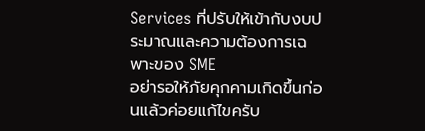Services ที่ปรับให้เข้ากับงบประมาณและความต้องการเฉพาะของ SME
อย่ารอให้ภัยคุกคามเกิดขึ้นก่อนแล้วค่อยแก้ไขครับ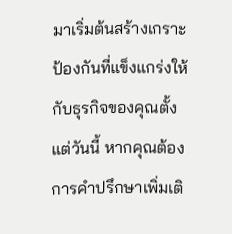มาเริ่มต้นสร้างเกราะป้องกันที่แข็งแกร่งให้กับธุรกิจของคุณตั้งแต่วันนี้ หากคุณต้องการคำปรึกษาเพิ่มเติ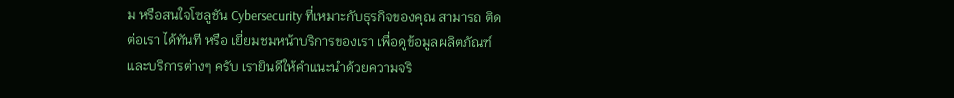ม หรือสนใจโซลูชัน Cybersecurity ที่เหมาะกับธุรกิจของคุณ สามารถ ติดต่อเรา ได้ทันที หรือ เยี่ยมชมหน้าบริการของเรา เพื่อดูข้อมูลผลิตภัณฑ์และบริการต่างๆ ครับ เรายินดีให้คำแนะนำด้วยความจริ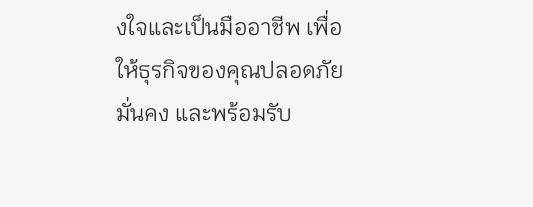งใจและเป็นมืออาชีพ เพื่อให้ธุรกิจของคุณปลอดภัย มั่นคง และพร้อมรับ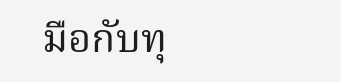มือกับทุ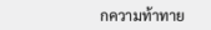กความท้าทาย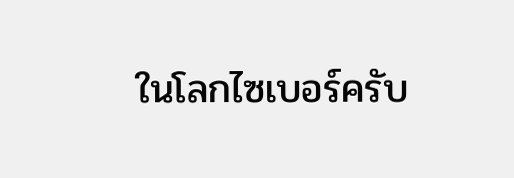ในโลกไซเบอร์ครับ